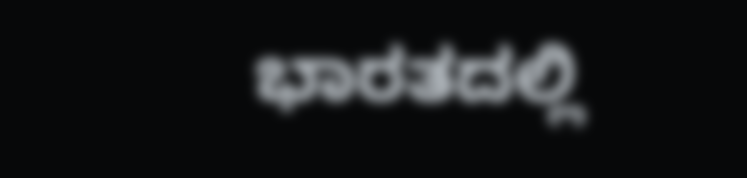ಭಾರತದಲ್ಲಿ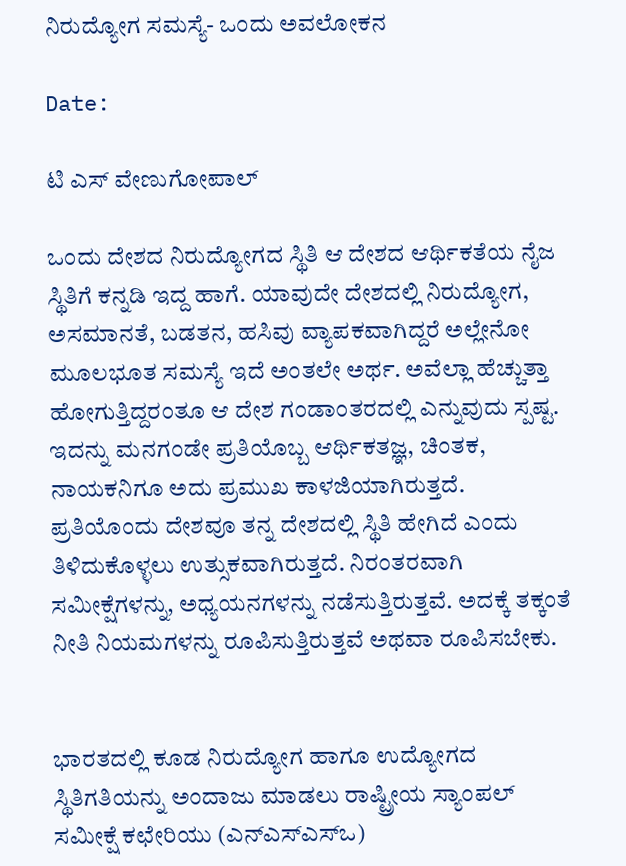ನಿರುದ್ಯೋಗ ಸಮಸ್ಯೆ- ಒಂದು ಅವಲೋಕನ

Date:

ಟಿ ಎಸ್ ವೇಣುಗೋಪಾಲ್

ಒಂದು ದೇಶದ ನಿರುದ್ಯೋಗದ ಸ್ಥಿತಿ ಆ ದೇಶದ ಆರ್ಥಿಕತೆಯ ನೈಜ ಸ್ಥಿತಿಗೆ ಕನ್ನಡಿ ಇದ್ದ ಹಾಗೆ. ಯಾವುದೇ ದೇಶದಲ್ಲಿ ನಿರುದ್ಯೋಗ, ಅಸಮಾನತೆ, ಬಡತನ, ಹಸಿವು ವ್ಯಾಪಕವಾಗಿದ್ದರೆ ಅಲ್ಲೇನೋ ಮೂಲಭೂತ ಸಮಸ್ಯೆ ಇದೆ ಅಂತಲೇ ಅರ್ಥ. ಅವೆಲ್ಲಾ ಹೆಚ್ಚುತ್ತಾ ಹೋಗುತ್ತಿದ್ದರಂತೂ ಆ ದೇಶ ಗಂಡಾಂತರದಲ್ಲಿ ಎನ್ನುವುದು ಸ್ಪಷ್ಟ. ಇದನ್ನು ಮನಗಂಡೇ ಪ್ರತಿಯೊಬ್ಬ ಆರ್ಥಿಕತಜ್ಞ, ಚಿಂತಕ, ನಾಯಕನಿಗೂ ಅದು ಪ್ರಮುಖ ಕಾಳಜಿಯಾಗಿರುತ್ತದೆ. ಪ್ರತಿಯೊಂದು ದೇಶವೂ ತನ್ನ ದೇಶದಲ್ಲಿ ಸ್ಥಿತಿ ಹೇಗಿದೆ ಎಂದು ತಿಳಿದುಕೊಳ್ಳಲು ಉತ್ಸುಕವಾಗಿರುತ್ತದೆ. ನಿರಂತರವಾಗಿ ಸಮೀಕ್ಷೆಗಳನ್ನು, ಅಧ್ಯಯನಗಳನ್ನು ನಡೆಸುತ್ತಿರುತ್ತವೆ. ಅದಕ್ಕೆ ತಕ್ಕಂತೆ ನೀತಿ ನಿಯಮಗಳನ್ನು ರೂಪಿಸುತ್ತಿರುತ್ತವೆ ಅಥವಾ ರೂಪಿಸಬೇಕು.


ಭಾರತದಲ್ಲಿ ಕೂಡ ನಿರುದ್ಯೋಗ ಹಾಗೂ ಉದ್ಯೋಗದ ಸ್ಥಿತಿಗತಿಯನ್ನು ಅಂದಾಜು ಮಾಡಲು ರಾಷ್ಟ್ರೀಯ ಸ್ಯಾಂಪಲ್ ಸಮೀಕ್ಷೆ ಕಛೇರಿಯು (ಎನ್‌ಎಸ್‌ಎಸ್‌ಒ)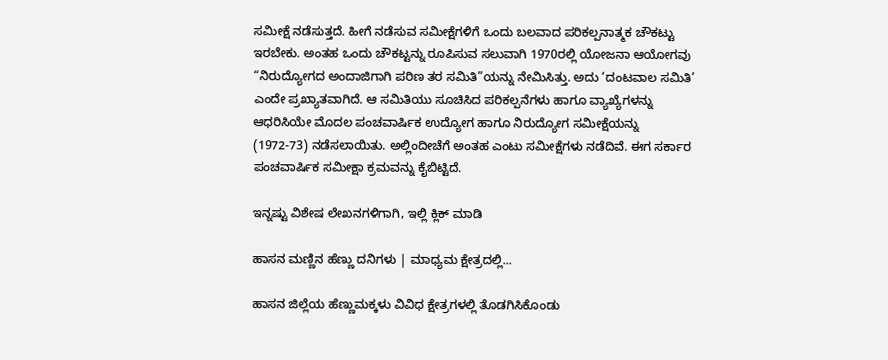ಸಮೀಕ್ಷೆ ನಡೆಸುತ್ತದೆ. ಹೀಗೆ ನಡೆಸುವ ಸಮೀಕ್ಷೆಗಳಿಗೆ ಒಂದು ಬಲವಾದ ಪರಿಕಲ್ಪನಾತ್ಮಕ ಚೌಕಟ್ಟು ಇರಬೇಕು. ಅಂತಹ ಒಂದು ಚೌಕಟ್ಟನ್ನು ರೂಪಿಸುವ ಸಲುವಾಗಿ 1970ರಲ್ಲಿ ಯೋಜನಾ ಆಯೋಗವು “ನಿರುದ್ಯೋಗದ ಅಂದಾಜಿಗಾಗಿ ಪರಿಣ ತರ ಸಮಿತಿ”ಯನ್ನು ನೇಮಿಸಿತ್ತು. ಅದು ‘ದಂಟವಾಲ ಸಮಿತಿ’ ಎಂದೇ ಪ್ರಖ್ಯಾತವಾಗಿದೆ. ಆ ಸಮಿತಿಯು ಸೂಚಿಸಿದ ಪರಿಕಲ್ಪನೆಗಳು ಹಾಗೂ ವ್ಯಾಖ್ಯೆಗಳನ್ನು ಆಧರಿಸಿಯೇ ಮೊದಲ ಪಂಚವಾರ್ಷಿಕ ಉದ್ಯೋಗ ಹಾಗೂ ನಿರುದ್ಯೋಗ ಸಮೀಕ್ಷೆಯನ್ನು (1972-73) ನಡೆಸಲಾಯಿತು. ಅಲ್ಲಿಂದೀಚೆಗೆ ಅಂತಹ ಎಂಟು ಸಮೀಕ್ಷೆಗಳು ನಡೆದಿವೆ. ಈಗ ಸರ್ಕಾರ ಪಂಚವಾರ್ಷಿಕ ಸಮೀಕ್ಷಾ ಕ್ರಮವನ್ನು ಕೈಬಿಟ್ಟಿದೆ.

ಇನ್ನಷ್ಟು ವಿಶೇಷ ಲೇಖನಗಳಿಗಾಗಿ, ಇಲ್ಲಿ ಕ್ಲಿಕ್ ಮಾಡಿ

ಹಾಸನ ಮಣ್ಣಿನ ಹೆಣ್ಣು ದನಿಗಳು | ಮಾಧ್ಯಮ ಕ್ಷೇತ್ರದಲ್ಲಿ...

ಹಾಸನ ಜಿಲ್ಲೆಯ ಹೆಣ್ಣುಮಕ್ಕಳು ವಿವಿಧ ಕ್ಷೇತ್ರಗಳಲ್ಲಿ ತೊಡಗಿಸಿಕೊಂಡು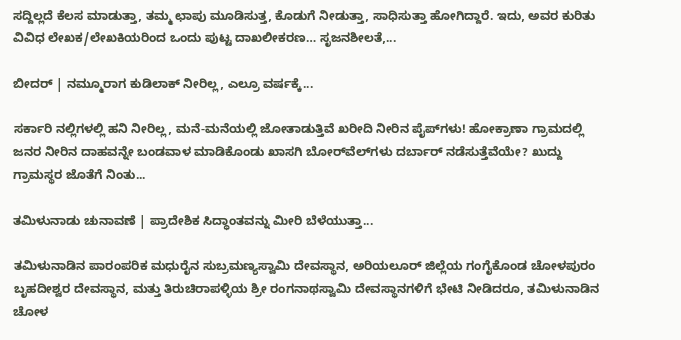ಸದ್ದಿಲ್ಲದೆ ಕೆಲಸ ಮಾಡುತ್ತಾ, ತಮ್ಮ ಛಾಪು ಮೂಡಿಸುತ್ತ, ಕೊಡುಗೆ ನೀಡುತ್ತಾ, ಸಾಧಿಸುತ್ತಾ ಹೋಗಿದ್ದಾರೆ. ಇದು, ಅವರ ಕುರಿತು ವಿವಿಧ ಲೇಖಕ/ಲೇಖಕಿಯರಿಂದ ಒಂದು ಪುಟ್ಟ ದಾಖಲೀಕರಣ… ಸೃಜನಶೀಲತೆ,...

ಬೀದರ್ | ನಮ್ಮೂರಾಗ ಕುಡಿಲಾಕ್ ನೀರಿಲ್ಲ, ಎಲ್ರೂ ವರ್ಷಕ್ಕೆ...

ಸರ್ಕಾರಿ ನಲ್ಲಿಗಳಲ್ಲಿ ಹನಿ ನೀರಿಲ್ಲ, ಮನೆ-ಮನೆಯಲ್ಲಿ ಜೋತಾಡುತ್ತಿವೆ ಖರೀದಿ ನೀರಿನ ಪೈಪ್‌ಗಳು! ಹೋಕ್ರಾಣಾ ಗ್ರಾಮದಲ್ಲಿ ಜನರ ನೀರಿನ ದಾಹವನ್ನೇ ಬಂಡವಾಳ ಮಾಡಿಕೊಂಡು ಖಾಸಗಿ ಬೋರ್‌ವೆಲ್‌ಗಳು ದರ್ಬಾರ್‌ ನಡೆಸುತ್ತೆವೆಯೇ? ಖುದ್ದು ಗ್ರಾಮಸ್ಥರ ಜೊತೆಗೆ ನಿಂತು...

ತಮಿಳುನಾಡು ಚುನಾವಣೆ | ಪ್ರಾದೇಶಿಕ ಸಿದ್ಧಾಂತವನ್ನು ಮೀರಿ ಬೆಳೆಯುತ್ತಾ...

ತಮಿಳುನಾಡಿನ ಪಾರಂಪರಿಕ ಮಧುರೈನ ಸುಬ್ರಮಣ್ಯಸ್ವಾಮಿ ದೇವಸ್ಥಾನ, ಅರಿಯಲೂರ್ ಜಿಲ್ಲೆಯ ಗಂಗೈಕೊಂಡ ಚೋಳಪುರಂ ಬೃಹದೀಶ್ವರ ದೇವಸ್ಥಾನ, ಮತ್ತು ತಿರುಚಿರಾಪಳ್ಳಿಯ ಶ್ರೀ ರಂಗನಾಥಸ್ವಾಮಿ ದೇವಸ್ಥಾನಗಳಿಗೆ ಭೇಟಿ ನೀಡಿದರೂ, ತಮಿಳುನಾಡಿನ ಚೋಳ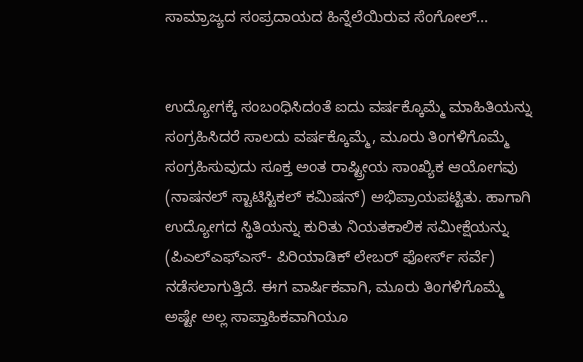ಸಾಮ್ರಾಜ್ಯದ ಸಂಪ್ರದಾಯದ ಹಿನ್ನೆಲೆಯಿರುವ ಸೆಂಗೋಲ್...


ಉದ್ಯೋಗಕ್ಕೆ ಸಂಬಂಧಿಸಿದಂತೆ ಐದು ವರ್ಷಕ್ಕೊಮ್ಮೆ ಮಾಹಿತಿಯನ್ನು ಸಂಗ್ರಹಿಸಿದರೆ ಸಾಲದು ವರ್ಷಕ್ಕೊಮ್ಮೆ, ಮೂರು ತಿಂಗಳಿಗೊಮ್ಮೆ ಸಂಗ್ರಹಿಸುವುದು ಸೂಕ್ತ ಅಂತ ರಾಷ್ಟ್ರೀಯ ಸಾಂಖ್ಯಿಕ ಆಯೋಗವು (ನಾಷನಲ್ ಸ್ಟಾಟಿಸ್ಟಿಕಲ್ ಕಮಿಷನ್) ಅಭಿಪ್ರಾಯಪಟ್ಟಿತು. ಹಾಗಾಗಿ ಉದ್ಯೋಗದ ಸ್ಥಿತಿಯನ್ನು ಕುರಿತು ನಿಯತಕಾಲಿಕ ಸಮೀಕ್ಷೆಯನ್ನು (ಪಿಎಲ್‌ಎಫ್‌ಎಸ್- ಪಿರಿಯಾಡಿಕ್ ಲೇಬರ್ ಫೋರ್ಸ್ ಸರ್ವೆ) ನಡೆಸಲಾಗುತ್ತಿದೆ. ಈಗ ವಾರ್ಷಿಕವಾಗಿ, ಮೂರು ತಿಂಗಳಿಗೊಮ್ಮೆ ಅಷ್ಟೇ ಅಲ್ಲ ಸಾಪ್ತಾಹಿಕವಾಗಿಯೂ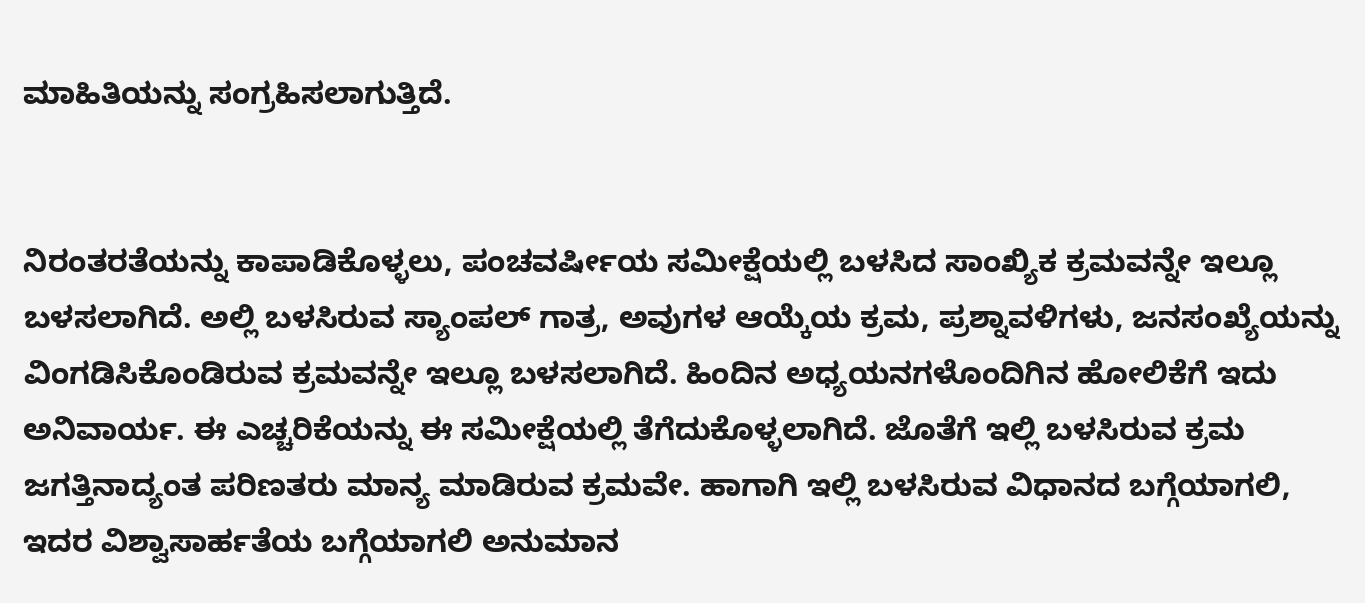ಮಾಹಿತಿಯನ್ನು ಸಂಗ್ರಹಿಸಲಾಗುತ್ತಿದೆ.


ನಿರಂತರತೆಯನ್ನು ಕಾಪಾಡಿಕೊಳ್ಳಲು, ಪಂಚವರ್ಷೀಯ ಸಮೀಕ್ಷೆಯಲ್ಲಿ ಬಳಸಿದ ಸಾಂಖ್ಯಿಕ ಕ್ರಮವನ್ನೇ ಇಲ್ಲೂ ಬಳಸಲಾಗಿದೆ. ಅಲ್ಲಿ ಬಳಸಿರುವ ಸ್ಯಾಂಪಲ್ ಗಾತ್ರ, ಅವುಗಳ ಆಯ್ಕೆಯ ಕ್ರಮ, ಪ್ರಶ್ನಾವಳಿಗಳು, ಜನಸಂಖ್ಯೆಯನ್ನು ವಿಂಗಡಿಸಿಕೊಂಡಿರುವ ಕ್ರಮವನ್ನೇ ಇಲ್ಲೂ ಬಳಸಲಾಗಿದೆ. ಹಿಂದಿನ ಅಧ್ಯಯನಗಳೊಂದಿಗಿನ ಹೋಲಿಕೆಗೆ ಇದು ಅನಿವಾರ್ಯ. ಈ ಎಚ್ಚರಿಕೆಯನ್ನು ಈ ಸಮೀಕ್ಷೆಯಲ್ಲಿ ತೆಗೆದುಕೊಳ್ಳಲಾಗಿದೆ. ಜೊತೆಗೆ ಇಲ್ಲಿ ಬಳಸಿರುವ ಕ್ರಮ ಜಗತ್ತಿನಾದ್ಯಂತ ಪರಿಣತರು ಮಾನ್ಯ ಮಾಡಿರುವ ಕ್ರಮವೇ. ಹಾಗಾಗಿ ಇಲ್ಲಿ ಬಳಸಿರುವ ವಿಧಾನದ ಬಗ್ಗೆಯಾಗಲಿ, ಇದರ ವಿಶ್ವಾಸಾರ್ಹತೆಯ ಬಗ್ಗೆಯಾಗಲಿ ಅನುಮಾನ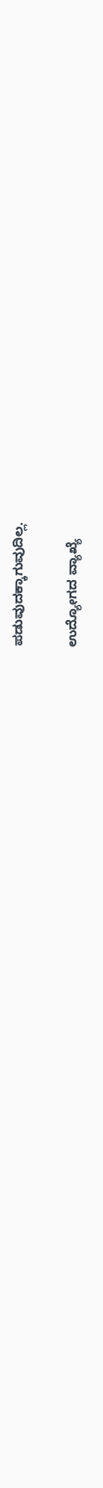ಪಡುವುದಕ್ಕಾಗುವುದಿಲ್ಲ.

ಉದ್ಯೋಗದ ವ್ಯಾಖ್ಯೆ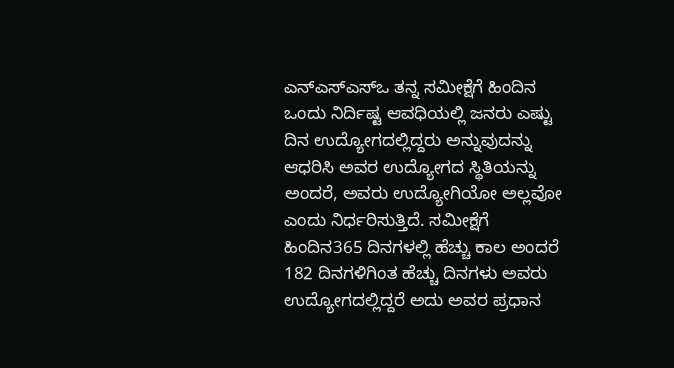ಎನ್‌ಎಸ್‌ಎಸ್‌ಒ ತನ್ನ ಸಮೀಕ್ಷೆಗೆ ಹಿಂದಿನ ಒಂದು ನಿರ್ದಿಷ್ಟ ಆವಧಿಯಲ್ಲಿ ಜನರು ಎಷ್ಟು ದಿನ ಉದ್ಯೋಗದಲ್ಲಿದ್ದರು ಅನ್ನುವುದನ್ನು ಆಧರಿಸಿ ಅವರ ಉದ್ಯೋಗದ ಸ್ಥಿತಿಯನ್ನು ಅಂದರೆ, ಅವರು ಉದ್ಯೋಗಿಯೋ ಅಲ್ಲವೋ ಎಂದು ನಿರ್ಧರಿಸುತ್ತಿದೆ. ಸಮೀಕ್ಷೆಗೆ ಹಿಂದಿನ365 ದಿನಗಳಲ್ಲಿ ಹೆಚ್ಚು ಕಾಲ ಅಂದರೆ 182 ದಿನಗಳಿಗಿಂತ ಹೆಚ್ಚು ದಿನಗಳು ಅವರು ಉದ್ಯೋಗದಲ್ಲಿದ್ದರೆ ಅದು ಅವರ ಪ್ರಧಾನ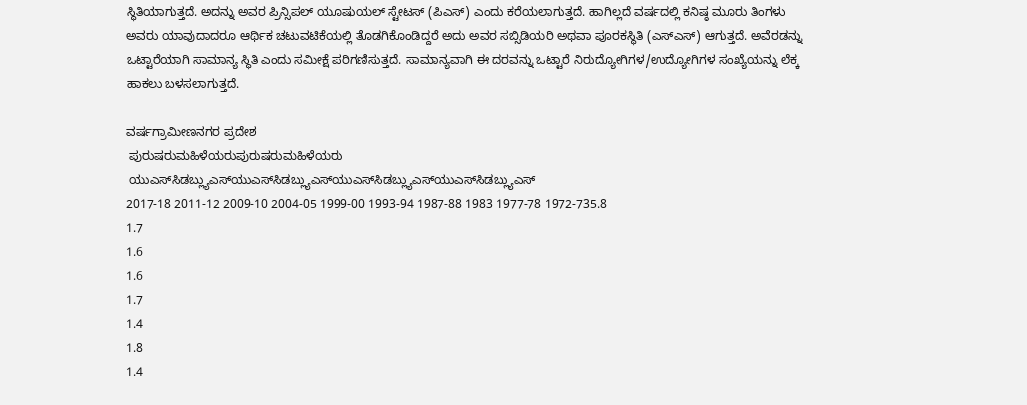ಸ್ಥಿತಿಯಾಗುತ್ತದೆ. ಅದನ್ನು ಅವರ ಪ್ರಿನ್ಸಿಪಲ್ ಯೂಷುಯಲ್ ಸ್ಟೇಟಸ್ (ಪಿಎಸ್) ಎಂದು ಕರೆಯಲಾಗುತ್ತದೆ. ಹಾಗಿಲ್ಲದೆ ವರ್ಷದಲ್ಲಿ ಕನಿಷ್ಠ ಮೂರು ತಿಂಗಳು ಅವರು ಯಾವುದಾದರೂ ಆರ್ಥಿಕ ಚಟುವಟಿಕೆಯಲ್ಲಿ ತೊಡಗಿಕೊಂಡಿದ್ದರೆ ಅದು ಅವರ ಸಬ್ಸಿಡಿಯರಿ ಅಥವಾ ಪೂರಕಸ್ಥಿತಿ (ಎಸ್‌ಎಸ್) ಆಗುತ್ತದೆ. ಅವೆರಡನ್ನು ಒಟ್ಟಾರೆಯಾಗಿ ಸಾಮಾನ್ಯ ಸ್ಥಿತಿ ಎಂದು ಸಮೀಕ್ಷೆ ಪರಿಗಣಿಸುತ್ತದೆ. ಸಾಮಾನ್ಯವಾಗಿ ಈ ದರವನ್ನು ಒಟ್ಟಾರೆ ನಿರುದ್ಯೋಗಿಗಳ/ಉದ್ಯೋಗಿಗಳ ಸಂಖ್ಯೆಯನ್ನು ಲೆಕ್ಕ ಹಾಕಲು ಬಳಸಲಾಗುತ್ತದೆ.

ವರ್ಷಗ್ರಾಮೀಣನಗರ ಪ್ರದೇಶ
 ಪುರುಷರುಮಹಿಳೆಯರುಪುರುಷರುಮಹಿಳೆಯರು
 ಯುಎಸ್‌ಸಿಡಬ್ಲ್ಯುಎಸ್‌ಯುಎಸ್‌ಸಿಡಬ್ಲ್ಯುಎಸ್‌ಯುಎಸ್‌ಸಿಡಬ್ಲ್ಯುಎಸ್‌ಯುಎಸ್‌ಸಿಡಬ್ಲ್ಯುಎಸ್‌
2017-18 2011-12 2009-10 2004-05 1999-00 1993-94 1987-88 1983 1977-78 1972-735.8
1.7
1.6
1.6
1.7
1.4
1.8
1.4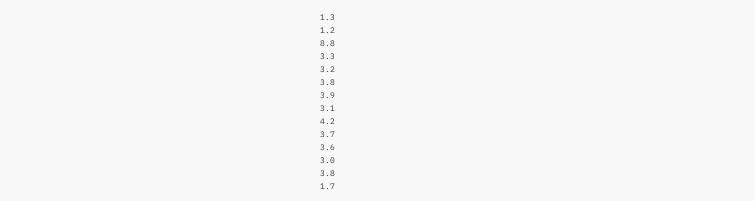1.3
1.2
8.8
3.3
3.2
3.8
3.9
3.1
4.2
3.7
3.6
3.0
3.8
1.7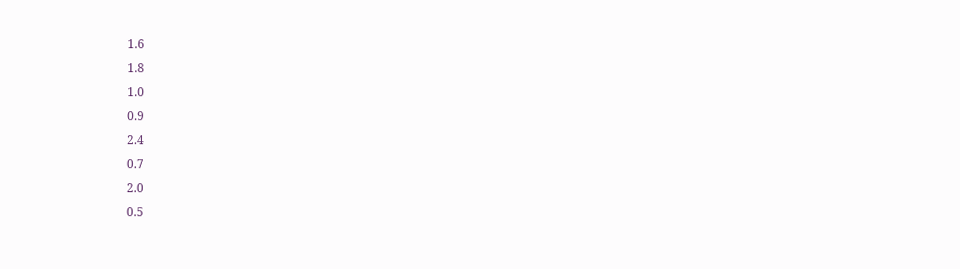1.6
1.8
1.0
0.9
2.4
0.7
2.0
0.5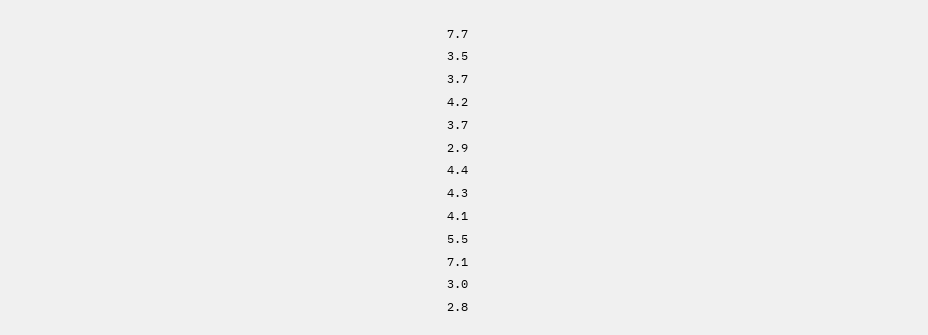7.7
3.5
3.7
4.2
3.7
2.9
4.4
4.3
4.1
5.5
7.1
3.0
2.8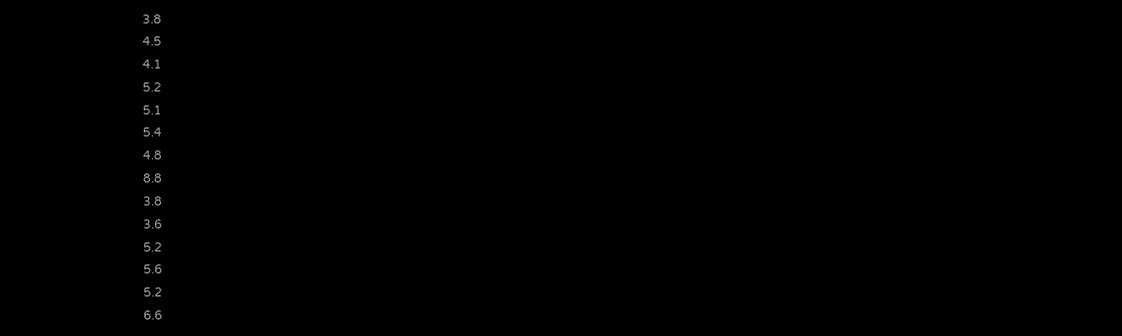3.8
4.5
4.1
5.2
5.1
5.4
4.8
8.8
3.8
3.6
5.2
5.6
5.2
6.6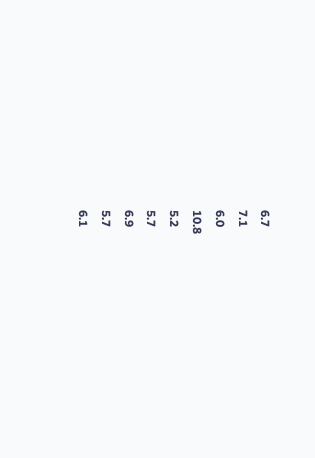6.7
7.1
6.0
10.8
5.2
5.7
6.9
5.7
6.1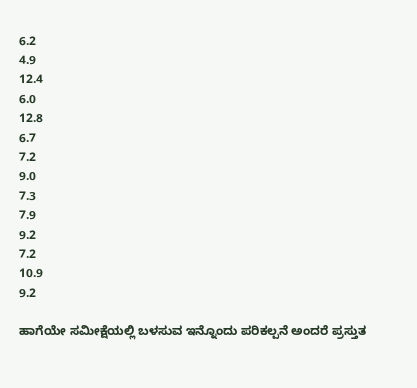6.2
4.9
12.4
6.0
12.8
6.7
7.2
9.0
7.3
7.9
9.2
7.2
10.9
9.2

ಹಾಗೆಯೇ ಸಮೀಕ್ಷೆಯಲ್ಲಿ ಬಳಸುವ ಇನ್ನೊಂದು ಪರಿಕಲ್ಪನೆ ಅಂದರೆ ಪ್ರಸ್ತುತ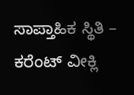ಸಾಪ್ತಾಹಿಕ ಸ್ಥಿತಿ – ಕರೆಂಟ್ ವೀಕ್ಲಿ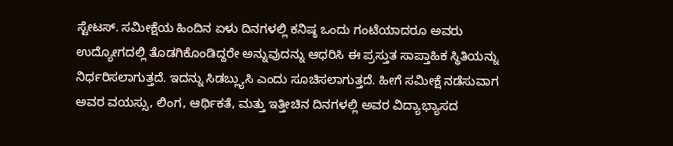ಸ್ಟೇಟಸ್. ಸಮೀಕ್ಷೆಯ ಹಿಂದಿನ ಏಳು ದಿನಗಳಲ್ಲಿ ಕನಿಷ್ಠ ಒಂದು ಗಂಟೆಯಾದರೂ ಅವರು ಉದ್ಯೋಗದಲ್ಲಿ ತೊಡಗಿಕೊಂಡಿದ್ದರೇ ಅನ್ನುವುದನ್ನು ಆಧರಿಸಿ ಈ ಪ್ರಸ್ತುತ ಸಾಪ್ತಾಹಿಕ ಸ್ಥಿತಿಯನ್ನು ನಿರ್ಧರಿಸಲಾಗುತ್ತದೆ. ಇದನ್ನು ಸಿಡಬ್ಲ್ಯುಸಿ ಎಂದು ಸೂಚಿಸಲಾಗುತ್ತದೆ. ಹೀಗೆ ಸಮೀಕ್ಷೆ ನಡೆಸುವಾಗ ಅವರ ವಯಸ್ಸು, ಲಿಂಗ, ಆರ್ಥಿಕತೆ, ಮತ್ತು ಇತ್ತೀಚಿನ ದಿನಗಳಲ್ಲಿ ಅವರ ವಿದ್ಯಾಭ್ಯಾಸದ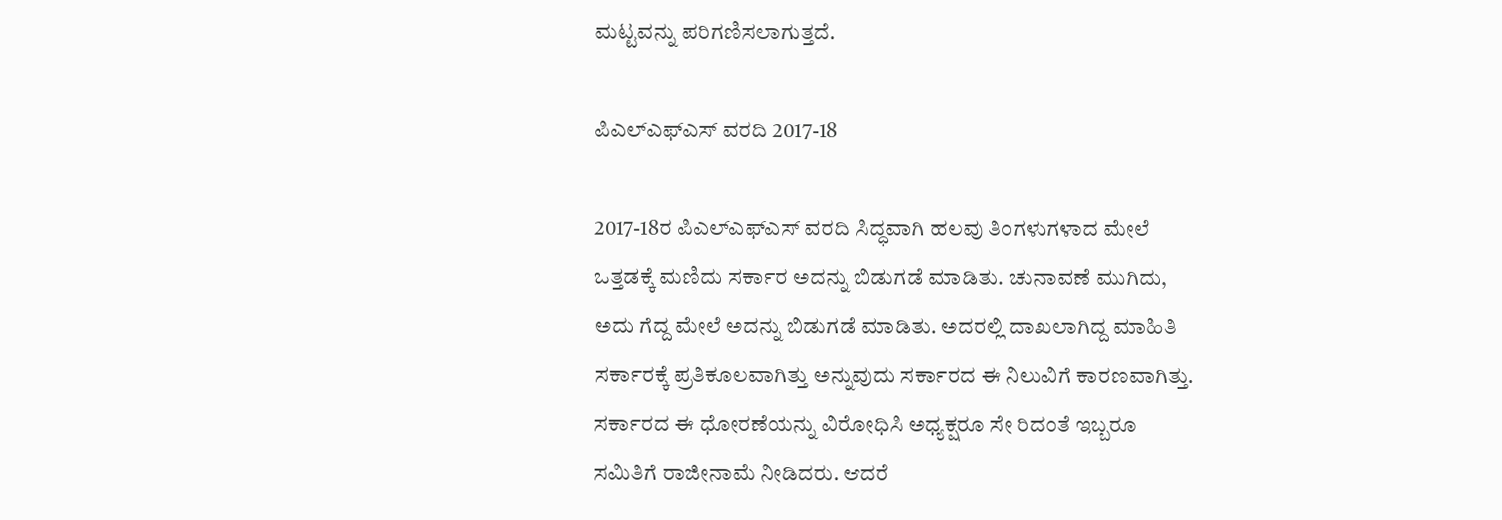ಮಟ್ಟವನ್ನು ಪರಿಗಣಿಸಲಾಗುತ್ತದೆ.

ಪಿಎಲ್‌ಎಫ್‌ಎಸ್ ವರದಿ 2017-18

2017-18ರ ಪಿಎಲ್‌ಎಫ್‌ಎಸ್ ವರದಿ ಸಿದ್ಧವಾಗಿ ಹಲವು ತಿಂಗಳುಗಳಾದ ಮೇಲೆ ಒತ್ತಡಕ್ಕೆ ಮಣಿದು ಸರ್ಕಾರ ಅದನ್ನು ಬಿಡುಗಡೆ ಮಾಡಿತು. ಚುನಾವಣೆ ಮುಗಿದು, ಅದು ಗೆದ್ದ ಮೇಲೆ ಅದನ್ನು ಬಿಡುಗಡೆ ಮಾಡಿತು. ಅದರಲ್ಲಿ ದಾಖಲಾಗಿದ್ದ ಮಾಹಿತಿ ಸರ್ಕಾರಕ್ಕೆ ಪ್ರತಿಕೂಲವಾಗಿತ್ತು ಅನ್ನುವುದು ಸರ್ಕಾರದ ಈ ನಿಲುವಿಗೆ ಕಾರಣವಾಗಿತ್ತು. ಸರ್ಕಾರದ ಈ ಧೋರಣೆಯನ್ನು ವಿರೋಧಿಸಿ ಅಧ್ಯಕ್ಷರೂ ಸೇ ರಿದಂತೆ ಇಬ್ಬರೂ ಸಮಿತಿಗೆ ರಾಜೀನಾಮೆ ನೀಡಿದರು. ಆದರೆ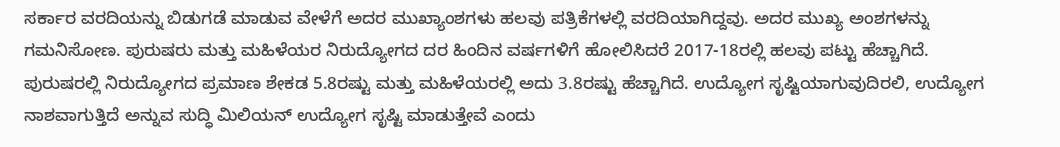ಸರ್ಕಾರ ವರದಿಯನ್ನು ಬಿಡುಗಡೆ ಮಾಡುವ ವೇಳೆಗೆ ಅದರ ಮುಖ್ಯಾಂಶಗಳು ಹಲವು ಪತ್ರಿಕೆಗಳಲ್ಲಿ ವರದಿಯಾಗಿದ್ದವು. ಅದರ ಮುಖ್ಯ ಅಂಶಗಳನ್ನು ಗಮನಿಸೋಣ. ಪುರುಷರು ಮತ್ತು ಮಹಿಳೆಯರ ನಿರುದ್ಯೋಗದ ದರ ಹಿಂದಿನ ವರ್ಷಗಳಿಗೆ ಹೋಲಿಸಿದರೆ 2017-18ರಲ್ಲಿ ಹಲವು ಪಟ್ಟು ಹೆಚ್ಚಾಗಿದೆ. ಪುರುಷರಲ್ಲಿ ನಿರುದ್ಯೋಗದ ಪ್ರಮಾಣ ಶೇಕಡ 5.8ರಷ್ಟು ಮತ್ತು ಮಹಿಳೆಯರಲ್ಲಿ ಅದು 3.8ರಷ್ಟು ಹೆಚ್ಚಾಗಿದೆ. ಉದ್ಯೋಗ ಸೃಷ್ಟಿಯಾಗುವುದಿರಲಿ, ಉದ್ಯೋಗ ನಾಶವಾಗುತ್ತಿದೆ ಅನ್ನುವ ಸುದ್ಧಿ ಮಿಲಿಯನ್ ಉದ್ಯೋಗ ಸೃಷ್ಟಿ ಮಾಡುತ್ತೇವೆ ಎಂದು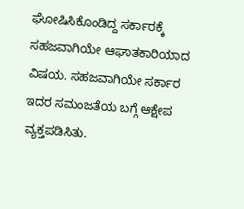ಘೋಷಿಸಿಕೊಂಡಿದ್ದ ಸರ್ಕಾರಕ್ಕೆ ಸಹಜವಾಗಿಯೇ ಆಘಾತಕಾರಿಯಾದ ವಿಷಯ. ಸಹಜವಾಗಿಯೇ ಸರ್ಕಾರ ಇದರ ಸಮಂಜತೆಯ ಬಗ್ಗೆ ಆಕ್ಷೇಪ ವ್ಯಕ್ತಪಡಿಸಿತು.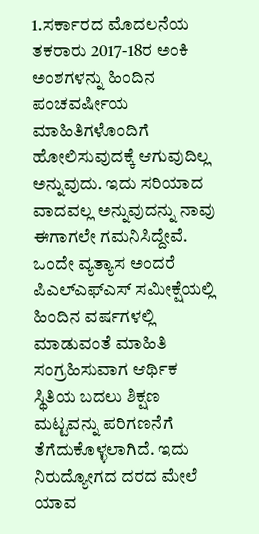1.ಸರ್ಕಾರದ ಮೊದಲನೆಯ ತಕರಾರು 2017-18ರ ಅಂಕಿ ಅಂಶಗಳನ್ನು ಹಿಂದಿನ ಪಂಚವರ್ಷೀಯ ಮಾಹಿತಿಗಳೊಂದಿಗೆ ಹೋಲಿಸುವುದಕ್ಕೆ ಆಗುವುದಿಲ್ಲ ಅನ್ನುವುದು. ಇದು ಸರಿಯಾದ ವಾದವಲ್ಲ ಅನ್ನುವುದನ್ನು ನಾವು ಈಗಾಗಲೇ ಗಮನಿಸಿದ್ದೇವೆ. ಒಂದೇ ವ್ಯತ್ಯಾಸ ಅಂದರೆ ಪಿಎಲ್‌ಎಫ್‌ಎಸ್ ಸಮೀಕ್ಷೆಯಲ್ಲಿ ಹಿಂದಿನ ವರ್ಷಗಳಲ್ಲಿ ಮಾಡುವಂತೆ ಮಾಹಿತಿ ಸಂಗ್ರಹಿಸುವಾಗ ಆರ್ಥಿಕ ಸ್ಥಿತಿಯ ಬದಲು ಶಿಕ್ಷಣ ಮಟ್ಟವನ್ನು ಪರಿಗಣನೆಗೆ ತೆಗೆದುಕೊಳ್ಳಲಾಗಿದೆ. ಇದು ನಿರುದ್ಯೋಗದ ದರದ ಮೇಲೆ ಯಾವ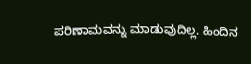ಪರಿಣಾಮವನ್ನು ಮಾಡುವುದಿಲ್ಲ. ಹಿಂದಿನ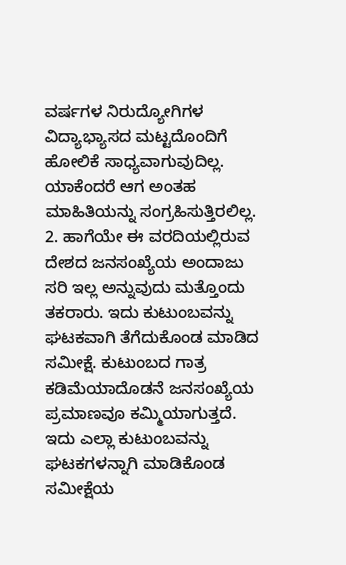ವರ್ಷಗಳ ನಿರುದ್ಯೋಗಿಗಳ ವಿದ್ಯಾಭ್ಯಾಸದ ಮಟ್ಟದೊಂದಿಗೆ ಹೋಲಿಕೆ ಸಾಧ್ಯವಾಗುವುದಿಲ್ಲ. ಯಾಕೆಂದರೆ ಆಗ ಅಂತಹ ಮಾಹಿತಿಯನ್ನು ಸಂಗ್ರಹಿಸುತ್ತಿರಲಿಲ್ಲ.
2. ಹಾಗೆಯೇ ಈ ವರದಿಯಲ್ಲಿರುವ ದೇಶದ ಜನಸಂಖ್ಯೆಯ ಅಂದಾಜು ಸರಿ ಇಲ್ಲ ಅನ್ನುವುದು ಮತ್ತೊಂದು ತಕರಾರು. ಇದು ಕುಟುಂಬವನ್ನು ಘಟಕವಾಗಿ ತೆಗೆದುಕೊಂಡ ಮಾಡಿದ ಸಮೀಕ್ಷೆ. ಕುಟುಂಬದ ಗಾತ್ರ ಕಡಿಮೆಯಾದೊಡನೆ ಜನಸಂಖ್ಯೆಯ ಪ್ರಮಾಣವೂ ಕಮ್ಮಿಯಾಗುತ್ತದೆ. ಇದು ಎಲ್ಲಾ ಕುಟುಂಬವನ್ನು ಘಟಕಗಳನ್ನಾಗಿ ಮಾಡಿಕೊಂಡ ಸಮೀಕ್ಷೆಯ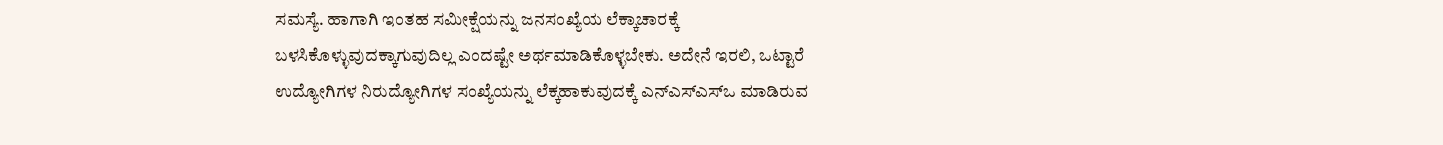ಸಮಸ್ಯೆ. ಹಾಗಾಗಿ ಇಂತಹ ಸಮೀಕ್ಷೆಯನ್ನು ಜನಸಂಖ್ಯೆಯ ಲೆಕ್ಕಾಚಾರಕ್ಕೆ ಬಳಸಿಕೊಳ್ಳುವುದಕ್ಕಾಗುವುದಿಲ್ಲ ಎಂದಷ್ಟೇ ಅರ್ಥಮಾಡಿಕೊಳ್ಳಬೇಕು. ಅದೇನೆ ಇರಲಿ, ಒಟ್ಟಾರೆ ಉದ್ಯೋಗಿಗಳ ನಿರುದ್ಯೋಗಿಗಳ ಸಂಖ್ಯೆಯನ್ನು ಲೆಕ್ಕಹಾಕುವುದಕ್ಕೆ ಎನ್‌ಎಸ್‌ಎಸ್‌ಒ ಮಾಡಿರುವ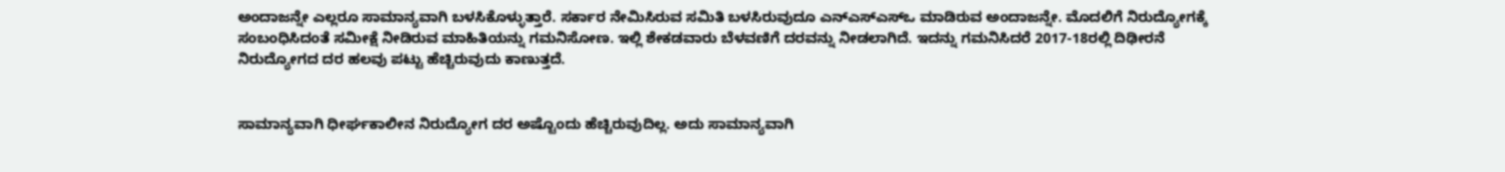ಅಂದಾಜನ್ನೇ ಎಲ್ಲರೂ ಸಾಮಾನ್ಯವಾಗಿ ಬಳಸಿಕೊಳ್ಳುತ್ತಾರೆ. ಸರ್ಕಾರ ನೇಮಿಸಿರುವ ಸಮಿತಿ ಬಳಸಿರುವುದೂ ಎನ್‌ಎಸ್‌ಎಸ್‌ಒ ಮಾಡಿರುವ ಅಂದಾಜನ್ನೇ. ಮೊದಲಿಗೆ ನಿರುದ್ಯೋಗಕ್ಕೆ ಸಂಬಂಧಿಸಿದಂತೆ ಸಮೀಕ್ಷೆ ನೀಡಿರುವ ಮಾಹಿತಿಯನ್ನು ಗಮನಿಸೋಣ. ಇಲ್ಲಿ ಶೇಕಡವಾರು ಬೆಳವಣಿಗೆ ದರವನ್ನು ನೀಡಲಾಗಿದೆ. ಇದನ್ನು ಗಮನಿಸಿದರೆ 2017-18ರಲ್ಲಿ ದಿಢೀರನೆ ನಿರುದ್ಯೋಗದ ದರ ಹಲವು ಪಟ್ಟು ಹೆಚ್ಚಿರುವುದು ಕಾಣುತ್ತದೆ.


ಸಾಮಾನ್ಯವಾಗಿ ಧೀರ್ಘಕಾಲೀನ ನಿರುದ್ಯೋಗ ದರ ಅಷ್ಟೊಂದು ಹೆಚ್ಚಿರುವುದಿಲ್ಲ. ಅದು ಸಾಮಾನ್ಯವಾಗಿ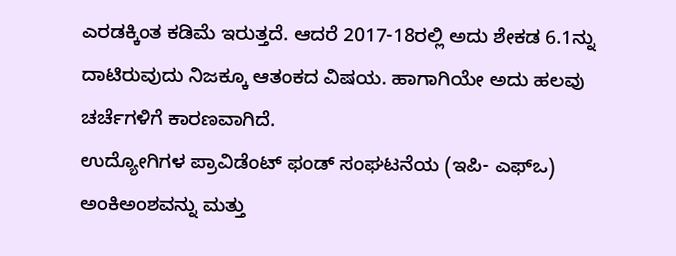ಎರಡಕ್ಕಿಂತ ಕಡಿಮೆ ಇರುತ್ತದೆ. ಆದರೆ 2017-18ರಲ್ಲಿ ಅದು ಶೇಕಡ 6.1ನ್ನು ದಾಟಿರುವುದು ನಿಜಕ್ಕೂ ಆತಂಕದ ವಿಷಯ. ಹಾಗಾಗಿಯೇ ಅದು ಹಲವು ಚರ್ಚೆಗಳಿಗೆ ಕಾರಣವಾಗಿದೆ.
ಉದ್ಯೋಗಿಗಳ ಪ್ರಾವಿಡೆಂಟ್ ಫಂಡ್ ಸಂಘಟನೆಯ (ಇಪಿ- ಎಫ್‌ಒ) ಅಂಕಿಅಂಶವನ್ನು ಮತ್ತು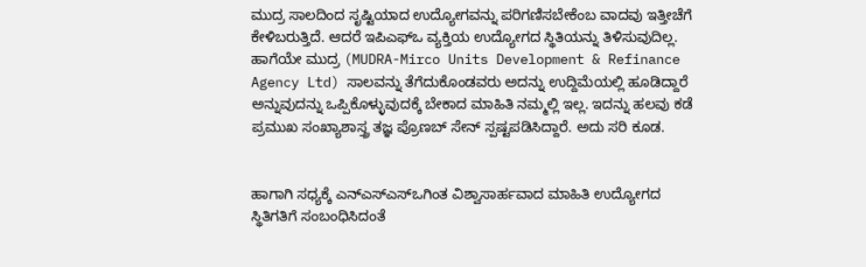ಮುದ್ರ ಸಾಲದಿಂದ ಸೃಷ್ಟಿಯಾದ ಉದ್ಯೋಗವನ್ನು ಪರಿಗಣಿಸಬೇಕೆಂಬ ವಾದವು ಇತ್ತೀಚೆಗೆ ಕೇಳಿಬರುತ್ತಿದೆ. ಆದರೆ ಇಪಿಎಫ್‌ಒ ವ್ಯಕ್ತಿಯ ಉದ್ಯೋಗದ ಸ್ಥಿತಿಯನ್ನು ತಿಳಿಸುವುದಿಲ್ಲ. ಹಾಗೆಯೇ ಮುದ್ರ (MUDRA-Mirco Units Development & Refinance Agency Ltd) ಸಾಲವನ್ನು ತೆಗೆದುಕೊಂಡವರು ಅದನ್ನು ಉದ್ದಿಮೆಯಲ್ಲಿ ಹೂಡಿದ್ದಾರೆ ಅನ್ನುವುದನ್ನು ಒಪ್ಪಿಕೊಳ್ಳುವುದಕ್ಕೆ ಬೇಕಾದ ಮಾಹಿತಿ ನಮ್ಮಲ್ಲಿ ಇಲ್ಲ. ಇದನ್ನು ಹಲವು ಕಡೆ ಪ್ರಮುಖ ಸಂಖ್ಯಾಶಾಸ್ತ್ರ ತಜ್ಞ ಪ್ರೊಣಬ್ ಸೇನ್ ಸ್ಪಷ್ಟಪಡಿಸಿದ್ದಾರೆ. ಅದು ಸರಿ ಕೂಡ.


ಹಾಗಾಗಿ ಸಧ್ಯಕ್ಕೆ ಎನ್‌ಎಸ್‌ಎಸ್‌ಒಗಿಂತ ವಿಶ್ವಾಸಾರ್ಹವಾದ ಮಾಹಿತಿ ಉದ್ಯೋಗದ ಸ್ಥಿತಿಗತಿಗೆ ಸಂಬಂಧಿಸಿದಂತೆ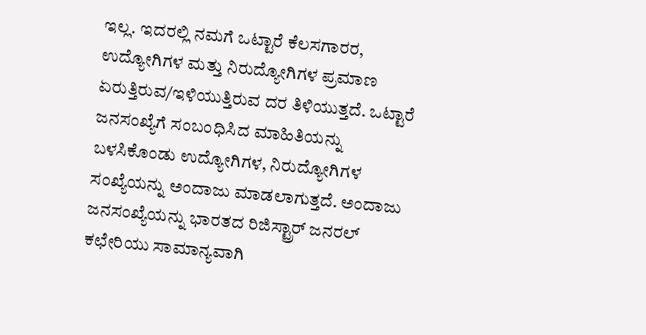ಇಲ್ಲ. ಇದರಲ್ಲಿ ನಮಗೆ ಒಟ್ಟಾರೆ ಕೆಲಸಗಾರರ, ಉದ್ಯೋಗಿಗಳ ಮತ್ತು ನಿರುದ್ಯೋಗಿಗಳ ಪ್ರಮಾಣ ಏರುತ್ತಿರುವ/ಇಳಿಯುತ್ತಿರುವ ದರ ತಿಳಿಯುತ್ತದೆ. ಒಟ್ಟಾರೆ ಜನಸಂಖ್ಯೆಗೆ ಸಂಬಂಧಿಸಿದ ಮಾಹಿತಿಯನ್ನು ಬಳಸಿಕೊಂಡು ಉದ್ಯೋಗಿಗಳ, ನಿರುದ್ಯೋಗಿಗಳ ಸಂಖ್ಯೆಯನ್ನು ಅಂದಾಜು ಮಾಡಲಾಗುತ್ತದೆ. ಅಂದಾಜು ಜನಸಂಖ್ಯೆಯನ್ನು ಭಾರತದ ರಿಜಿಸ್ಟ್ರಾರ್ ಜನರಲ್ ಕಛೇರಿಯು ಸಾಮಾನ್ಯವಾಗಿ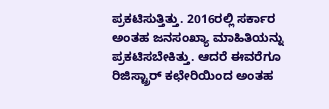ಪ್ರಕಟಿಸುತ್ತಿತ್ತು. 2016ರಲ್ಲಿ ಸರ್ಕಾರ ಅಂತಹ ಜನಸಂಖ್ಯಾ ಮಾಹಿತಿಯನ್ನು ಪ್ರಕಟಿಸಬೇಕಿತ್ತು. ಆದರೆ ಈವರೆಗೂ ರಿಜಿಸ್ಟ್ರಾರ್ ಕಛೇರಿಯಿಂದ ಅಂತಹ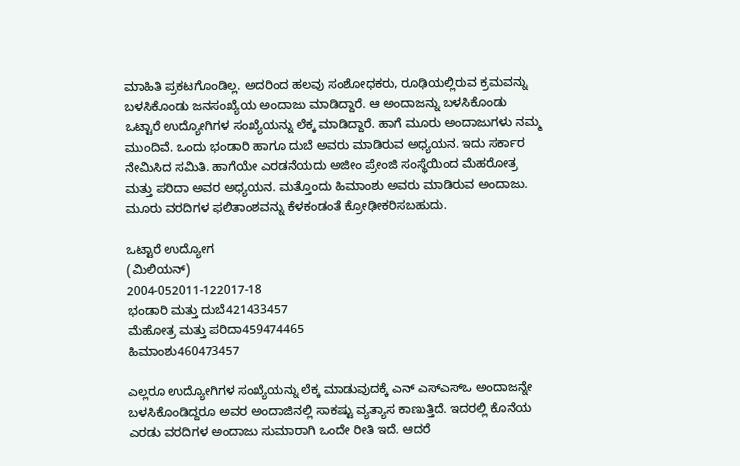ಮಾಹಿತಿ ಪ್ರಕಟಗೊಂಡಿಲ್ಲ. ಅದರಿಂದ ಹಲವು ಸಂಶೋಧಕರು, ರೂಢಿಯಲ್ಲಿರುವ ಕ್ರಮವನ್ನು ಬಳಸಿಕೊಂಡು ಜನಸಂಖ್ಯೆಯ ಅಂದಾಜು ಮಾಡಿದ್ದಾರೆ. ಆ ಅಂದಾಜನ್ನು ಬಳಸಿಕೊಂಡು ಒಟ್ಟಾರೆ ಉದ್ಯೋಗಿಗಳ ಸಂಖ್ಯೆಯನ್ನು ಲೆಕ್ಕ ಮಾಡಿದ್ದಾರೆ. ಹಾಗೆ ಮೂರು ಅಂದಾಜುಗಳು ನಮ್ಮ ಮುಂದಿವೆ. ಒಂದು ಭಂಡಾರಿ ಹಾಗೂ ದುಬೆ ಅವರು ಮಾಡಿರುವ ಅಧ್ಯಯನ. ಇದು ಸರ್ಕಾರ ನೇಮಿಸಿದ ಸಮಿತಿ. ಹಾಗೆಯೇ ಎರಡನೆಯದು ಅಜೀಂ ಪ್ರೇಂಜಿ ಸಂಸ್ಥೆಯಿಂದ ಮೆಹರೋತ್ರ ಮತ್ತು ಪರಿದಾ ಅವರ ಅಧ್ಯಯನ. ಮತ್ತೊಂದು ಹಿಮಾಂಶು ಅವರು ಮಾಡಿರುವ ಅಂದಾಜು. ಮೂರು ವರದಿಗಳ ಫಲಿತಾಂಶವನ್ನು ಕೆಳಕಂಡಂತೆ ಕ್ರೋಢೀಕರಿಸಬಹುದು.

ಒಟ್ಟಾರೆ ಉದ್ಯೋಗ
(ಮಿಲಿಯನ್)
2004-052011-122017-18
ಭಂಡಾರಿ ಮತ್ತು ದುಬೆ421433457
ಮೆಹೋತ್ರ ಮತ್ತು ಪರಿದಾ459474465
ಹಿಮಾಂಶು460473457

ಎಲ್ಲರೂ ಉದ್ಯೋಗಿಗಳ ಸಂಖ್ಯೆಯನ್ನು ಲೆಕ್ಕ ಮಾಡುವುದಕ್ಕೆ ಎನ್ ಎಸ್‌ಎಸ್‌ಒ ಅಂದಾಜನ್ನೇ ಬಳಸಿಕೊಂಡಿದ್ದರೂ ಅವರ ಅಂದಾಜಿನಲ್ಲಿ ಸಾಕಷ್ಟು ವ್ಯತ್ಯಾಸ ಕಾಣುತ್ತಿದೆ. ಇದರಲ್ಲಿ ಕೊನೆಯ ಎರಡು ವರದಿಗಳ ಅಂದಾಜು ಸುಮಾರಾಗಿ ಒಂದೇ ರೀತಿ ಇದೆ. ಆದರೆ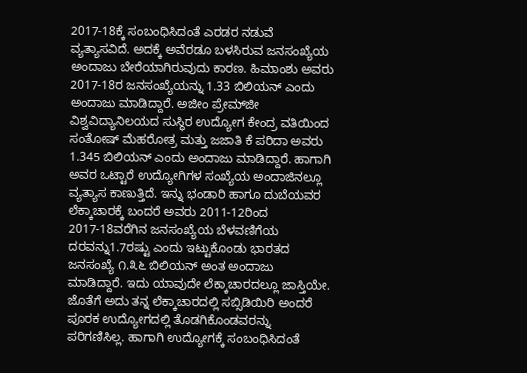2017-18ಕ್ಕೆ ಸಂಬಂಧಿಸಿದಂತೆ ಎರಡರ ನಡುವೆ ವ್ಯತ್ಯಾಸವಿದೆ. ಅದಕ್ಕೆ ಅವೆರಡೂ ಬಳಸಿರುವ ಜನಸಂಖ್ಯೆಯ ಅಂದಾಜು ಬೇರೆಯಾಗಿರುವುದು ಕಾರಣ. ಹಿಮಾಂಶು ಅವರು 2017-18ರ ಜನಸಂಖ್ಯೆಯನ್ನು 1.33 ಬಿಲಿಯನ್ ಎಂದು ಅಂದಾಜು ಮಾಡಿದ್ದಾರೆ. ಅಜೀಂ ಪ್ರೇಮ್‌ಜೀ ವಿಶ್ವವಿದ್ಯಾನಿಲಯದ ಸುಸ್ಥಿರ ಉದ್ಯೋಗ ಕೇಂದ್ರ ವತಿಯಿಂದ ಸಂತೋಷ್ ಮೆಹರೋತ್ರ ಮತ್ತು ಜಜಾತಿ ಕೆ ಪರಿದಾ ಅವರು 1.345 ಬಿಲಿಯನ್ ಎಂದು ಅಂದಾಜು ಮಾಡಿದ್ದಾರೆ. ಹಾಗಾಗಿ ಅವರ ಒಟ್ಟಾರೆ ಉದ್ಯೋಗಿಗಳ ಸಂಖ್ಯೆಯ ಅಂದಾಜಿನಲ್ಲೂ ವ್ಯತ್ಯಾಸ ಕಾಣುತ್ತಿದೆ. ಇನ್ನು ಭಂಡಾರಿ ಹಾಗೂ ದುಬೆಯವರ ಲೆಕ್ಕಾಚಾರಕ್ಕೆ ಬಂದರೆ ಅವರು 2011-12ರಿಂದ 2017-18ವರೆಗಿನ ಜನಸಂಖ್ಯೆಯ ಬೆಳವಣಿಗೆಯ ದರವನ್ನು1.7ರಷ್ಟು ಎಂದು ಇಟ್ಟುಕೊಂಡು ಭಾರತದ ಜನಸಂಖ್ಯೆ ೧.೩೬ ಬಿಲಿಯನ್ ಅಂತ ಅಂದಾಜು ಮಾಡಿದ್ದಾರೆ. ಇದು ಯಾವುದೇ ಲೆಕ್ಕಾಚಾರದಲ್ಲೂ ಜಾಸ್ತಿಯೇ. ಜೊತೆಗೆ ಅದು ತನ್ನ ಲೆಕ್ಕಾಚಾರದಲ್ಲಿ ಸಬ್ಸಿಡಿಯಿರಿ ಅಂದರೆ ಪೂರಕ ಉದ್ಯೋಗದಲ್ಲಿ ತೊಡಗಿಕೊಂಡವರನ್ನು ಪರಿಗಣಿಸಿಲ್ಲ. ಹಾಗಾಗಿ ಉದ್ಯೋಗಕ್ಕೆ ಸಂಬಂಧಿಸಿದಂತೆ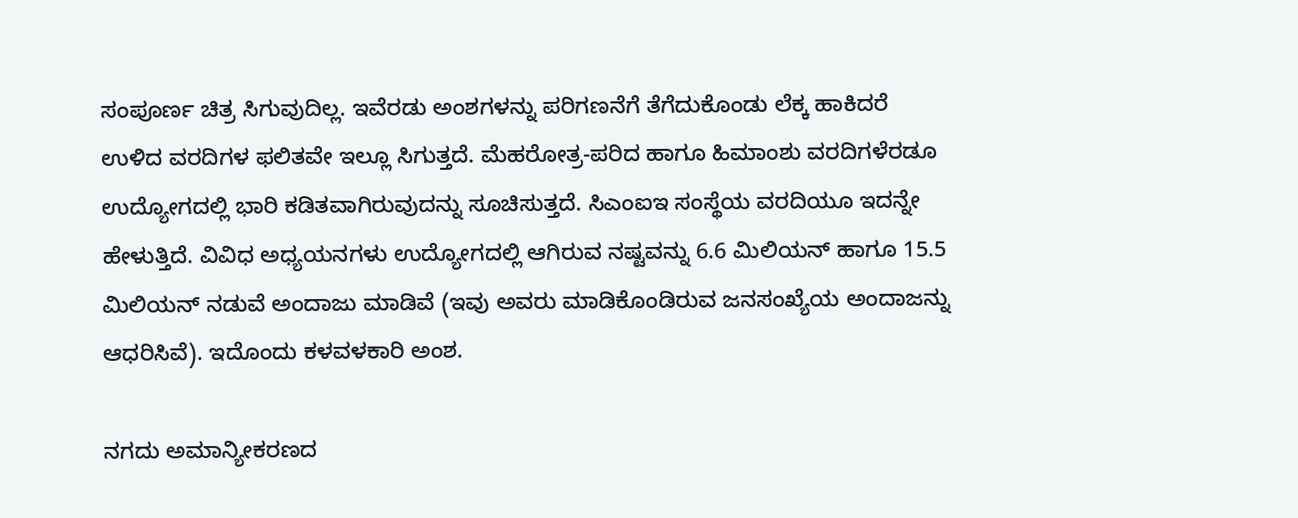ಸಂಪೂರ್ಣ ಚಿತ್ರ ಸಿಗುವುದಿಲ್ಲ. ಇವೆರಡು ಅಂಶಗಳನ್ನು ಪರಿಗಣನೆಗೆ ತೆಗೆದುಕೊಂಡು ಲೆಕ್ಕ ಹಾಕಿದರೆ ಉಳಿದ ವರದಿಗಳ ಫಲಿತವೇ ಇಲ್ಲೂ ಸಿಗುತ್ತದೆ. ಮೆಹರೋತ್ರ-ಪರಿದ ಹಾಗೂ ಹಿಮಾಂಶು ವರದಿಗಳೆರಡೂ ಉದ್ಯೋಗದಲ್ಲಿ ಭಾರಿ ಕಡಿತವಾಗಿರುವುದನ್ನು ಸೂಚಿಸುತ್ತದೆ. ಸಿಎಂಐಇ ಸಂಸ್ಥೆಯ ವರದಿಯೂ ಇದನ್ನೇ ಹೇಳುತ್ತಿದೆ. ವಿವಿಧ ಅಧ್ಯಯನಗಳು ಉದ್ಯೋಗದಲ್ಲಿ ಆಗಿರುವ ನಷ್ಟವನ್ನು 6.6 ಮಿಲಿಯನ್ ಹಾಗೂ 15.5 ಮಿಲಿಯನ್ ನಡುವೆ ಅಂದಾಜು ಮಾಡಿವೆ (ಇವು ಅವರು ಮಾಡಿಕೊಂಡಿರುವ ಜನಸಂಖ್ಯೆಯ ಅಂದಾಜನ್ನು ಆಧರಿಸಿವೆ). ಇದೊಂದು ಕಳವಳಕಾರಿ ಅಂಶ.

ನಗದು ಅಮಾನ್ಯೀಕರಣದ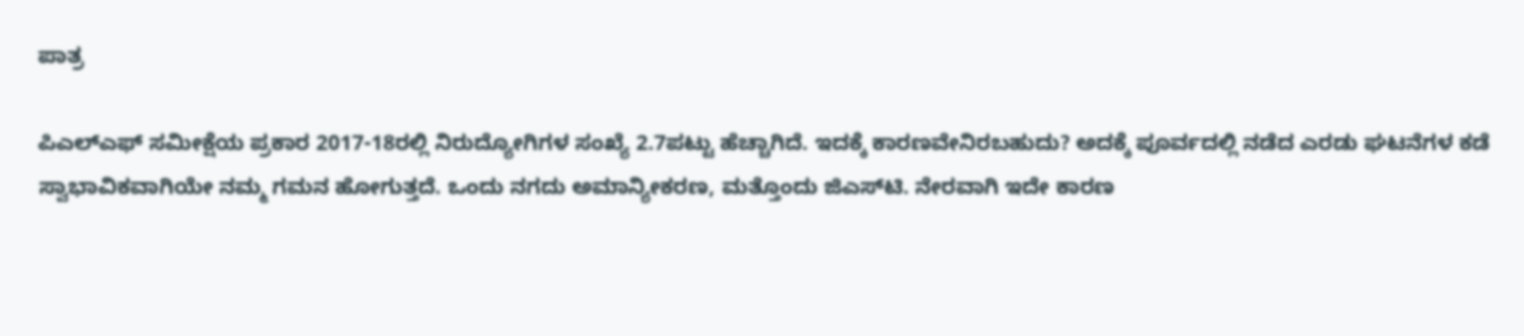ಪಾತ್ರ

ಪಿಎಲ್‌ಎಫ್ ಸಮೀಕ್ಷೆಯ ಪ್ರಕಾರ 2017-18ರಲ್ಲಿ ನಿರುದ್ಯೋಗಿಗಳ ಸಂಖ್ಯೆ 2.7ಪಟ್ಟು ಹೆಚ್ಚಾಗಿದೆ. ಇದಕ್ಕೆ ಕಾರಣವೇನಿರಬಹುದು? ಅದಕ್ಕೆ ಪೂರ್ವದಲ್ಲಿ ನಡೆದ ಎರಡು ಘಟನೆಗಳ ಕಡೆ ಸ್ವಾಭಾವಿಕವಾಗಿಯೇ ನಮ್ಮ ಗಮನ ಹೋಗುತ್ತದೆ. ಒಂದು ನಗದು ಅಮಾನ್ಯೀಕರಣ, ಮತ್ತೊಂದು ಜಿಎಸ್‌ಟಿ. ನೇರವಾಗಿ ಇದೇ ಕಾರಣ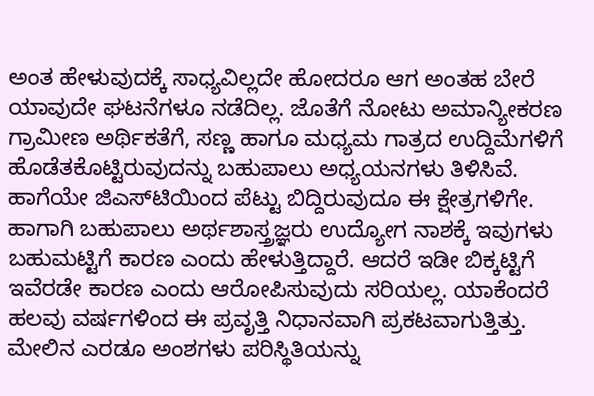ಅಂತ ಹೇಳುವುದಕ್ಕೆ ಸಾಧ್ಯವಿಲ್ಲದೇ ಹೋದರೂ ಆಗ ಅಂತಹ ಬೇರೆ ಯಾವುದೇ ಘಟನೆಗಳೂ ನಡೆದಿಲ್ಲ. ಜೊತೆಗೆ ನೋಟು ಅಮಾನ್ಯೀಕರಣ ಗ್ರಾಮೀಣ ಅರ್ಥಿಕತೆಗೆ, ಸಣ್ಣ ಹಾಗೂ ಮಧ್ಯಮ ಗಾತ್ರದ ಉದ್ದಿಮೆಗಳಿಗೆ ಹೊಡೆತಕೊಟ್ಟಿರುವುದನ್ನು ಬಹುಪಾಲು ಅಧ್ಯಯನಗಳು ತಿಳಿಸಿವೆ. ಹಾಗೆಯೇ ಜಿಎಸ್‌ಟಿಯಿಂದ ಪೆಟ್ಟು ಬಿದ್ದಿರುವುದೂ ಈ ಕ್ಷೇತ್ರಗಳಿಗೇ.
ಹಾಗಾಗಿ ಬಹುಪಾಲು ಅರ್ಥಶಾಸ್ತ್ರಜ್ಞರು ಉದ್ಯೋಗ ನಾಶಕ್ಕೆ ಇವುಗಳು ಬಹುಮಟ್ಟಿಗೆ ಕಾರಣ ಎಂದು ಹೇಳುತ್ತಿದ್ದಾರೆ. ಆದರೆ ಇಡೀ ಬಿಕ್ಕಟ್ಟಿಗೆ ಇವೆರಡೇ ಕಾರಣ ಎಂದು ಆರೋಪಿಸುವುದು ಸರಿಯಲ್ಲ. ಯಾಕೆಂದರೆ ಹಲವು ವರ್ಷಗಳಿಂದ ಈ ಪ್ರವೃತ್ತಿ ನಿಧಾನವಾಗಿ ಪ್ರಕಟವಾಗುತ್ತಿತ್ತು. ಮೇಲಿನ ಎರಡೂ ಅಂಶಗಳು ಪರಿಸ್ಥಿತಿಯನ್ನು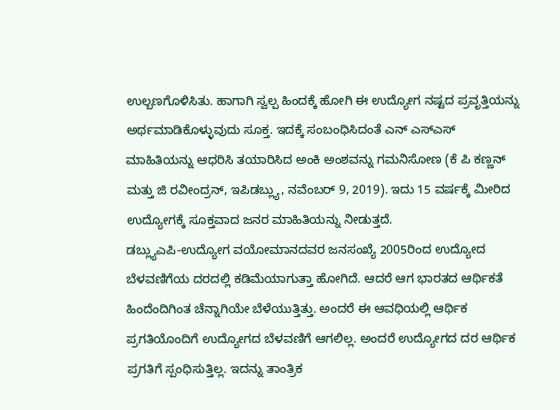ಉಲ್ಬಣಗೊಳಿಸಿತು. ಹಾಗಾಗಿ ಸ್ವಲ್ಪ ಹಿಂದಕ್ಕೆ ಹೋಗಿ ಈ ಉದ್ಯೋಗ ನಷ್ಟದ ಪ್ರವೃತ್ತಿಯನ್ನು ಅರ್ಥಮಾಡಿಕೊಳ್ಳುವುದು ಸೂಕ್ತ. ಇದಕ್ಕೆ ಸಂಬಂಧಿಸಿದಂತೆ ಎನ್ ಎಸ್‌ಎಸ್ ಮಾಹಿತಿಯನ್ನು ಆಧರಿಸಿ ತಯಾರಿಸಿದ ಅಂಕಿ ಅಂಶವನ್ನು ಗಮನಿಸೋಣ (ಕೆ ಪಿ ಕಣ್ಣನ್ ಮತ್ತು ಜಿ ರವೀಂದ್ರನ್, ಇಪಿಡಬ್ಲ್ಯು, ನವೆಂಬರ್ 9, 2019). ಇದು 15 ವರ್ಷಕ್ಕೆ ಮೀರಿದ ಉದ್ಯೋಗಕ್ಕೆ ಸೂಕ್ತವಾದ ಜನರ ಮಾಹಿತಿಯನ್ನು ನೀಡುತ್ತದೆ.
ಡಬ್ಲ್ಯುಎಪಿ-ಉದ್ಯೋಗ ವಯೋಮಾನದವರ ಜನಸಂಖ್ಯೆ 2005ರಿಂದ ಉದ್ಯೋದ ಬೆಳವಣಿಗೆಯ ದರದಲ್ಲಿ ಕಡಿಮೆಯಾಗುತ್ತಾ ಹೋಗಿದೆ. ಆದರೆ ಆಗ ಭಾರತದ ಆರ್ಥಿಕತೆ ಹಿಂದೆಂದಿಗಿಂತ ಚೆನ್ನಾಗಿಯೇ ಬೆಳೆಯುತ್ತಿತ್ತು. ಅಂದರೆ ಈ ಆವಧಿಯಲ್ಲಿ ಆರ್ಥಿಕ ಪ್ರಗತಿಯೊಂದಿಗೆ ಉದ್ಯೋಗದ ಬೆಳವಣಿಗೆ ಆಗಲಿಲ್ಲ. ಅಂದರೆ ಉದ್ಯೋಗದ ದರ ಆರ್ಥಿಕ ಪ್ರಗತಿಗೆ ಸ್ಪಂಧಿಸುತ್ತಿಲ್ಲ. ಇದನ್ನು ತಾಂತ್ರಿಕ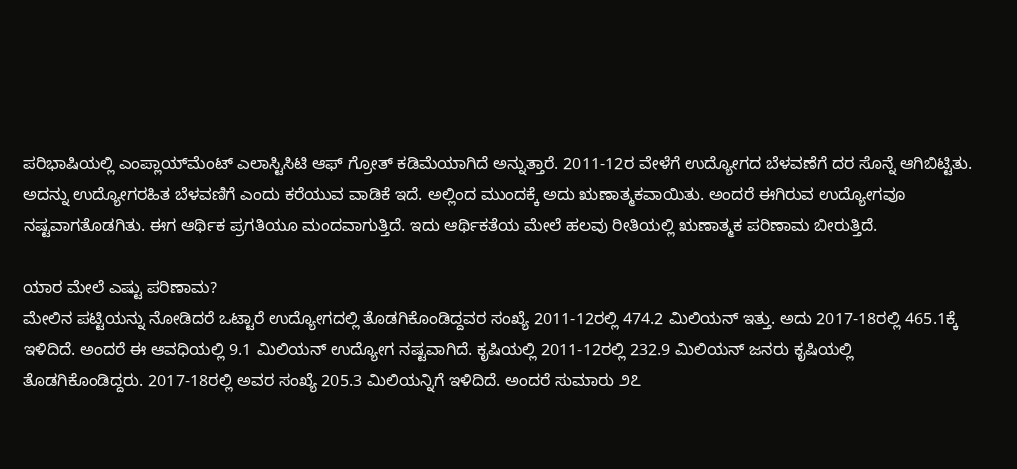ಪರಿಭಾಷಿಯಲ್ಲಿ ಎಂಪ್ಲಾಯ್‌ಮೆಂಟ್ ಎಲಾಸ್ಟಿಸಿಟಿ ಆಫ್ ಗ್ರೋತ್ ಕಡಿಮೆಯಾಗಿದೆ ಅನ್ನುತ್ತಾರೆ. 2011-12ರ ವೇಳೆಗೆ ಉದ್ಯೋಗದ ಬೆಳವಣೆಗೆ ದರ ಸೊನ್ನೆ ಆಗಿಬಿಟ್ಟಿತು. ಅದನ್ನು ಉದ್ಯೋಗರಹಿತ ಬೆಳವಣಿಗೆ ಎಂದು ಕರೆಯುವ ವಾಡಿಕೆ ಇದೆ. ಅಲ್ಲಿಂದ ಮುಂದಕ್ಕೆ ಅದು ಋಣಾತ್ಮಕವಾಯಿತು. ಅಂದರೆ ಈಗಿರುವ ಉದ್ಯೋಗವೂ ನಷ್ಟವಾಗತೊಡಗಿತು. ಈಗ ಆರ್ಥಿಕ ಪ್ರಗತಿಯೂ ಮಂದವಾಗುತ್ತಿದೆ. ಇದು ಆರ್ಥಿಕತೆಯ ಮೇಲೆ ಹಲವು ರೀತಿಯಲ್ಲಿ ಋಣಾತ್ಮಕ ಪರಿಣಾಮ ಬೀರುತ್ತಿದೆ.

ಯಾರ ಮೇಲೆ ಎಷ್ಟು ಪರಿಣಾಮ?
ಮೇಲಿನ ಪಟ್ಟಿಯನ್ನು ನೋಡಿದರೆ ಒಟ್ಟಾರೆ ಉದ್ಯೋಗದಲ್ಲಿ ತೊಡಗಿಕೊಂಡಿದ್ದವರ ಸಂಖ್ಯೆ 2011-12ರಲ್ಲಿ 474.2 ಮಿಲಿಯನ್ ಇತ್ತು. ಅದು 2017-18ರಲ್ಲಿ 465.1ಕ್ಕೆ ಇಳಿದಿದೆ. ಅಂದರೆ ಈ ಆವಧಿಯಲ್ಲಿ 9.1 ಮಿಲಿಯನ್ ಉದ್ಯೋಗ ನಷ್ಟವಾಗಿದೆ. ಕೃಷಿಯಲ್ಲಿ 2011-12ರಲ್ಲಿ 232.9 ಮಿಲಿಯನ್ ಜನರು ಕೃಷಿಯಲ್ಲಿ ತೊಡಗಿಕೊಂಡಿದ್ದರು. 2017-18ರಲ್ಲಿ ಅವರ ಸಂಖ್ಯೆ 205.3 ಮಿಲಿಯನ್ನಿಗೆ ಇಳಿದಿದೆ. ಅಂದರೆ ಸುಮಾರು ೨೭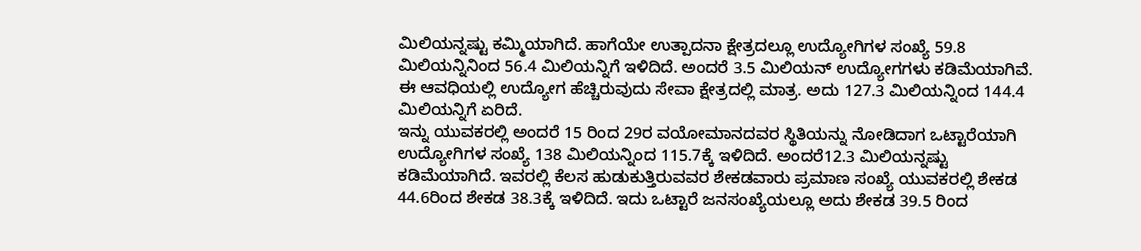ಮಿಲಿಯನ್ನಷ್ಟು ಕಮ್ಮಿಯಾಗಿದೆ. ಹಾಗೆಯೇ ಉತ್ಪಾದನಾ ಕ್ಷೇತ್ರದಲ್ಲೂ ಉದ್ಯೋಗಿಗಳ ಸಂಖ್ಯೆ 59.8 ಮಿಲಿಯನ್ನಿನಿಂದ 56.4 ಮಿಲಿಯನ್ನಿಗೆ ಇಳಿದಿದೆ. ಅಂದರೆ 3.5 ಮಿಲಿಯನ್ ಉದ್ಯೋಗಗಳು ಕಡಿಮೆಯಾಗಿವೆ. ಈ ಆವಧಿಯಲ್ಲಿ ಉದ್ಯೋಗ ಹೆಚ್ಚಿರುವುದು ಸೇವಾ ಕ್ಷೇತ್ರದಲ್ಲಿ ಮಾತ್ರ. ಅದು 127.3 ಮಿಲಿಯನ್ನಿಂದ 144.4 ಮಿಲಿಯನ್ನಿಗೆ ಏರಿದೆ.
ಇನ್ನು ಯುವಕರಲ್ಲಿ ಅಂದರೆ 15 ರಿಂದ 29ರ ವಯೋಮಾನದವರ ಸ್ಥಿತಿಯನ್ನು ನೋಡಿದಾಗ ಒಟ್ಟಾರೆಯಾಗಿ ಉದ್ಯೋಗಿಗಳ ಸಂಖ್ಯೆ 138 ಮಿಲಿಯನ್ನಿಂದ 115.7ಕ್ಕೆ ಇಳಿದಿದೆ. ಅಂದರೆ12.3 ಮಿಲಿಯನ್ನಷ್ಟು ಕಡಿಮೆಯಾಗಿದೆ. ಇವರಲ್ಲಿ ಕೆಲಸ ಹುಡುಕುತ್ತಿರುವವರ ಶೇಕಡವಾರು ಪ್ರಮಾಣ ಸಂಖ್ಯೆ ಯುವಕರಲ್ಲಿ ಶೇಕಡ 44.6ರಿಂದ ಶೇಕಡ 38.3ಕ್ಕೆ ಇಳಿದಿದೆ. ಇದು ಒಟ್ಟಾರೆ ಜನಸಂಖ್ಯೆಯಲ್ಲೂ ಅದು ಶೇಕಡ 39.5 ರಿಂದ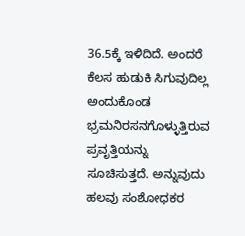36.5ಕ್ಕೆ ಇಳಿದಿದೆ. ಅಂದರೆ ಕೆಲಸ ಹುಡುಕಿ ಸಿಗುವುದಿಲ್ಲ ಅಂದುಕೊಂಡ ಭ್ರಮನಿರಸನಗೊಳ್ಳುತ್ತಿರುವ ಪ್ರವೃತ್ತಿಯನ್ನು ಸೂಚಿಸುತ್ತದೆ. ಅನ್ನುವುದು ಹಲವು ಸಂಶೋಧಕರ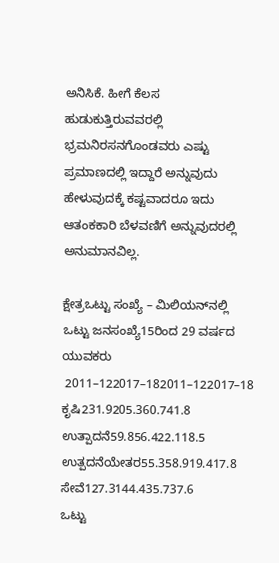ಅನಿಸಿಕೆ. ಹೀಗೆ ಕೆಲಸ ಹುಡುಕುತ್ತಿರುವವರಲ್ಲಿ ಭ್ರಮನಿರಸನಗೊಂಡವರು ಎಷ್ಟು ಪ್ರಮಾಣದಲ್ಲಿ ಇದ್ದಾರೆ ಅನ್ನುವುದು ಹೇಳುವುದಕ್ಕೆ ಕಷ್ಟವಾದರೂ ಇದು ಆತಂಕಕಾರಿ ಬೆಳವಣಿಗೆ ಅನ್ನುವುದರಲ್ಲಿ ಅನುಮಾನವಿಲ್ಲ.

ಕ್ಷೇತ್ರಒಟ್ಟು ಸಂಖ್ಯೆ – ಮಿಲಿಯನ್‌ನಲ್ಲಿ
ಒಟ್ಟು ಜನಸಂಖ್ಯೆ15ರಿಂದ 29 ವರ್ಷದ ಯುವಕರು
 2011–122017–182011–122017–18
ಕೃಷಿ231.9205.360.741.8
ಉತ್ಪಾದನೆ59.856.422.118.5
ಉತ್ಪದನೆಯೇತರ55.358.919.417.8
ಸೇವೆ127.3144.435.737.6
ಒಟ್ಟು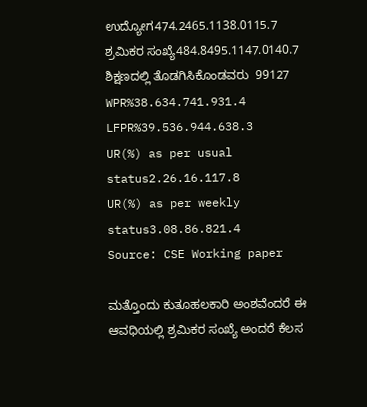ಉದ್ಯೋಗ474.2465.1138.0115.7
ಶ್ರಮಿಕರ ಸಂಖ್ಯೆ484.8495.1147.0140.7
ಶಿಕ್ಷಣದಲ್ಲಿ ತೊಡಗಿಸಿಕೊಂಡವರು  99127
WPR%38.634.741.931.4
LFPR%39.536.944.638.3
UR(%) as per usual status2.26.16.117.8
UR(%) as per weekly status3.08.86.821.4
Source: CSE Working paper

ಮತ್ತೊಂದು ಕುತೂಹಲಕಾರಿ ಅಂಶವೆಂದರೆ ಈ ಆವಧಿಯಲ್ಲಿ ಶ್ರಮಿಕರ ಸಂಖ್ಯೆ ಅಂದರೆ ಕೆಲಸ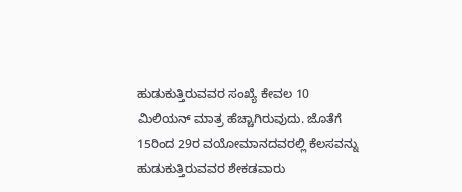ಹುಡುಕುತ್ತಿರುವವರ ಸಂಖ್ಯೆ ಕೇವಲ 10 ಮಿಲಿಯನ್ ಮಾತ್ರ ಹೆಚ್ಚಾಗಿರುವುದು. ಜೊತೆಗೆ 15ರಿಂದ 29ರ ವಯೋಮಾನದವರಲ್ಲಿ ಕೆಲಸವನ್ನು ಹುಡುಕುತ್ತಿರುವವರ ಶೇಕಡವಾರು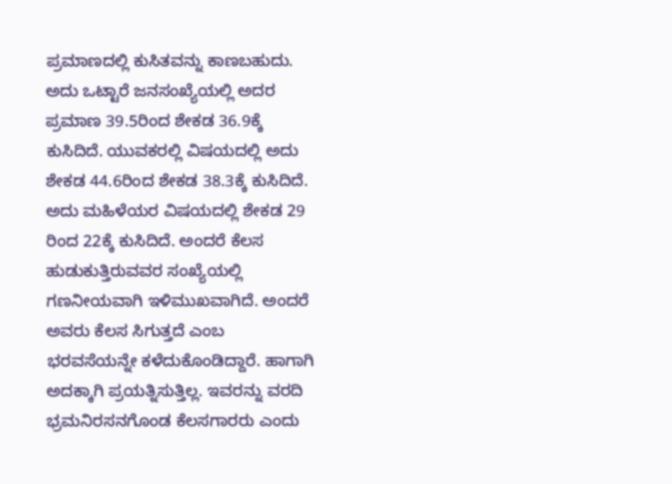ಪ್ರಮಾಣದಲ್ಲಿ ಕುಸಿತವನ್ನು ಕಾಣಬಹುದು. ಅದು ಒಟ್ಟಾರೆ ಜನಸಂಖ್ಯೆಯಲ್ಲಿ ಅದರ ಪ್ರಮಾಣ 39.5ರಿಂದ ಶೇಕಡ 36.9ಕ್ಕೆ ಕುಸಿದಿದೆ. ಯುವಕರಲ್ಲಿ ವಿಷಯದಲ್ಲಿ ಅದು ಶೇಕಡ 44.6ರಿಂದ ಶೇಕಡ 38.3ಕ್ಕೆ ಕುಸಿದಿದೆ. ಅದು ಮಹಿಳೆಯರ ವಿಷಯದಲ್ಲಿ ಶೇಕಡ 29 ರಿಂದ 22ಕ್ಕೆ ಕುಸಿದಿದೆ. ಅಂದರೆ ಕೆಲಸ ಹುಡುಕುತ್ತಿರುವವರ ಸಂಖ್ಯೆಯಲ್ಲಿ ಗಣನೀಯವಾಗಿ ಇಳಿಮುಖವಾಗಿದೆ. ಅಂದರೆ ಅವರು ಕೆಲಸ ಸಿಗುತ್ತದೆ ಎಂಬ ಭರವಸೆಯನ್ನೇ ಕಳೆದುಕೊಂಡಿದ್ದಾರೆ. ಹಾಗಾಗಿ ಅದಕ್ಕಾಗಿ ಪ್ರಯತ್ನಿಸುತ್ತಿಲ್ಲ. ಇವರನ್ನು ವರದಿ ಭ್ರಮನಿರಸನಗೊಂಡ ಕೆಲಸಗಾರರು ಎಂದು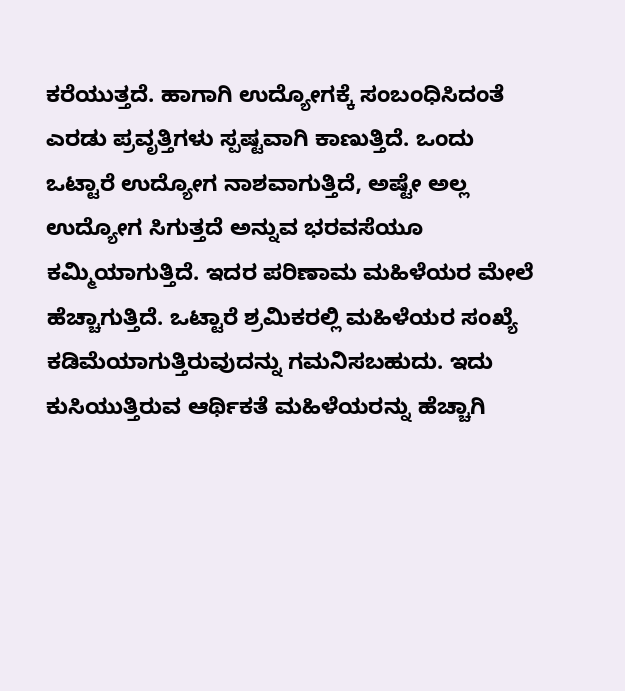ಕರೆಯುತ್ತದೆ. ಹಾಗಾಗಿ ಉದ್ಯೋಗಕ್ಕೆ ಸಂಬಂಧಿಸಿದಂತೆ ಎರಡು ಪ್ರವೃತ್ತಿಗಳು ಸ್ಪಷ್ಟವಾಗಿ ಕಾಣುತ್ತಿದೆ. ಒಂದು ಒಟ್ಟಾರೆ ಉದ್ಯೋಗ ನಾಶವಾಗುತ್ತಿದೆ, ಅಷ್ಟೇ ಅಲ್ಲ ಉದ್ಯೋಗ ಸಿಗುತ್ತದೆ ಅನ್ನುವ ಭರವಸೆಯೂ ಕಮ್ಮಿಯಾಗುತ್ತಿದೆ. ಇದರ ಪರಿಣಾಮ ಮಹಿಳೆಯರ ಮೇಲೆ ಹೆಚ್ಚಾಗುತ್ತಿದೆ. ಒಟ್ಟಾರೆ ಶ್ರಮಿಕರಲ್ಲಿ ಮಹಿಳೆಯರ ಸಂಖ್ಯೆ ಕಡಿಮೆಯಾಗುತ್ತಿರುವುದನ್ನು ಗಮನಿಸಬಹುದು. ಇದು ಕುಸಿಯುತ್ತಿರುವ ಆರ್ಥಿಕತೆ ಮಹಿಳೆಯರನ್ನು ಹೆಚ್ಚಾಗಿ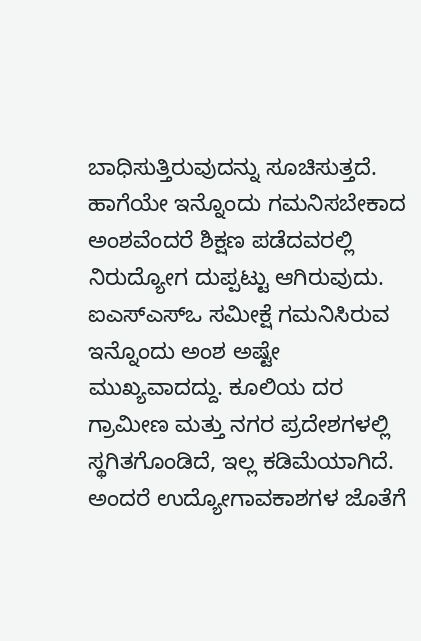ಬಾಧಿಸುತ್ತಿರುವುದನ್ನು ಸೂಚಿಸುತ್ತದೆ. ಹಾಗೆಯೇ ಇನ್ನೊಂದು ಗಮನಿಸಬೇಕಾದ ಅಂಶವೆಂದರೆ ಶಿಕ್ಷಣ ಪಡೆದವರಲ್ಲಿ ನಿರುದ್ಯೋಗ ದುಪ್ಪಟ್ಟು ಆಗಿರುವುದು. ಐಎಸ್‌ಎಸ್‌ಒ ಸಮೀಕ್ಷೆ ಗಮನಿಸಿರುವ ಇನ್ನೊಂದು ಅಂಶ ಅಷ್ಟೇ ಮುಖ್ಯವಾದದ್ದು. ಕೂಲಿಯ ದರ ಗ್ರಾಮೀಣ ಮತ್ತು ನಗರ ಪ್ರದೇಶಗಳಲ್ಲಿ ಸ್ಥಗಿತಗೊಂಡಿದೆ, ಇಲ್ಲ ಕಡಿಮೆಯಾಗಿದೆ. ಅಂದರೆ ಉದ್ಯೋಗಾವಕಾಶಗಳ ಜೊತೆಗೆ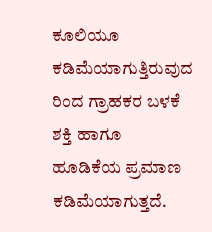ಕೂಲಿಯೂ ಕಡಿಮೆಯಾಗುತ್ತಿರುವುದ ರಿಂದ ಗ್ರಾಹಕರ ಬಳಕೆ ಶಕ್ತಿ ಹಾಗೂ ಹೂಡಿಕೆಯ ಪ್ರಮಾಣ ಕಡಿಮೆಯಾಗುತ್ತದೆ.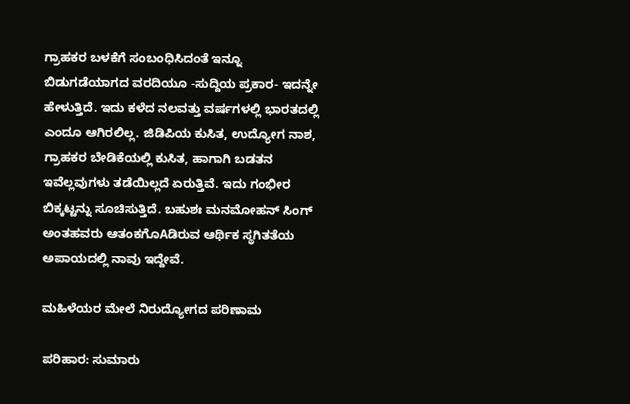ಗ್ರಾಹಕರ ಬಳಕೆಗೆ ಸಂಬಂಧಿಸಿದಂತೆ ಇನ್ನೂ ಬಿಡುಗಡೆಯಾಗದ ವರದಿಯೂ -ಸುದ್ದಿಯ ಪ್ರಕಾರ- ಇದನ್ನೇ ಹೇಳುತ್ತಿದೆ. ಇದು ಕಳೆದ ನಲವತ್ತು ವರ್ಷಗಳಲ್ಲಿ ಭಾರತದಲ್ಲಿ ಎಂದೂ ಆಗಿರಲಿಲ್ಲ. ಜಿಡಿಪಿಯ ಕುಸಿತ, ಉದ್ಯೋಗ ನಾಶ, ಗ್ರಾಹಕರ ಬೇಡಿಕೆಯಲ್ಲಿ ಕುಸಿತ, ಹಾಗಾಗಿ ಬಡತನ ಇವೆಲ್ಲವುಗಳು ತಡೆಯಿಲ್ಲದೆ ಏರುತ್ತಿವೆ. ಇದು ಗಂಭೀರ ಬಿಕ್ಕಟ್ಟನ್ನು ಸೂಚಿಸುತ್ತಿದೆ. ಬಹುಶಃ ಮನಮೋಹನ್ ಸಿಂಗ್ ಅಂತಹವರು ಆತಂಕಗೊAಡಿರುವ ಆರ್ಥಿಕ ಸ್ಥಗಿತತೆಯ ಅಪಾಯದಲ್ಲಿ ನಾವು ಇದ್ದೇವೆ.

ಮಹಿಳೆಯರ ಮೇಲೆ ನಿರುದ್ಯೋಗದ ಪರಿಣಾಮ

ಪರಿಹಾರ: ಸುಮಾರು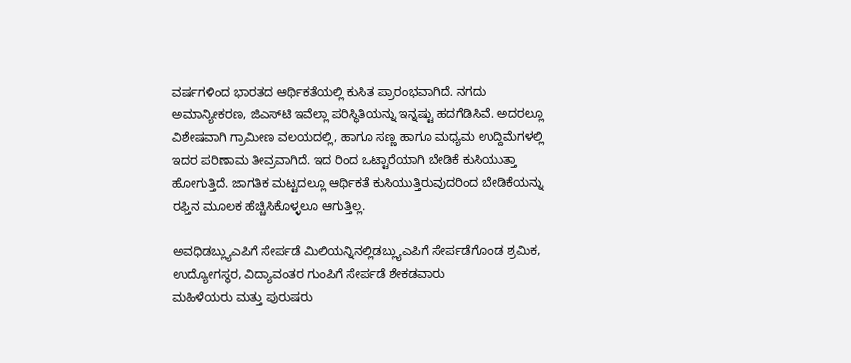ವರ್ಷಗಳಿಂದ ಭಾರತದ ಆರ್ಥಿಕತೆಯಲ್ಲಿ ಕುಸಿತ ಪ್ರಾರಂಭವಾಗಿದೆ. ನಗದು ಅಮಾನ್ಯೀಕರಣ, ಜಿಎಸ್‌ಟಿ ಇವೆಲ್ಲಾ ಪರಿಸ್ಥಿತಿಯನ್ನು ಇನ್ನಷ್ಟು ಹದಗೆಡಿಸಿವೆ. ಅದರಲ್ಲೂ ವಿಶೇಷವಾಗಿ ಗ್ರಾಮೀಣ ವಲಯದಲ್ಲಿ, ಹಾಗೂ ಸಣ್ಣ ಹಾಗೂ ಮಧ್ಯಮ ಉದ್ದಿಮೆಗಳಲ್ಲಿ ಇದರ ಪರಿಣಾಮ ತೀವ್ರವಾಗಿದೆ. ಇದ ರಿಂದ ಒಟ್ಟಾರೆಯಾಗಿ ಬೇಡಿಕೆ ಕುಸಿಯುತ್ತಾ ಹೋಗುತ್ತಿದೆ. ಜಾಗತಿಕ ಮಟ್ಟದಲ್ಲೂ ಆರ್ಥಿಕತೆ ಕುಸಿಯುತ್ತಿರುವುದರಿಂದ ಬೇಡಿಕೆಯನ್ನು ರಫ್ತಿನ ಮೂಲಕ ಹೆಚ್ಚಿಸಿಕೊಳ್ಳಲೂ ಆಗುತ್ತಿಲ್ಲ.

ಅವಧಿಡಬ್ಲ್ಯುಎಪಿಗೆ ಸೇರ್ಪಡೆ ಮಿಲಿಯನ್ನಿನಲ್ಲಿಡಬ್ಲ್ಯುಎಪಿಗೆ ಸೇರ್ಪಡೆಗೊಂಡ ಶ್ರಮಿಕ, ಉದ್ಯೋಗಸ್ಥರ, ವಿದ್ಯಾವಂತರ ಗುಂಪಿಗೆ ಸೇರ್ಪಡೆ ಶೇಕಡವಾರು
ಮಹಿಳೆಯರು ಮತ್ತು ಪುರುಷರು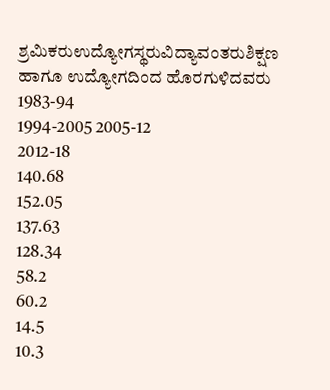ಶ್ರಮಿಕರುಉದ್ಯೋಗಸ್ಥರುವಿದ್ಯಾವಂತರುಶಿಕ್ಷಣ ಹಾಗೂ ಉದ್ಯೋಗದಿಂದ ಹೊರಗುಳಿದವರು
1983-94
1994-2005 2005-12
2012-18
140.68
152.05
137.63
128.34
58.2
60.2
14.5
10.3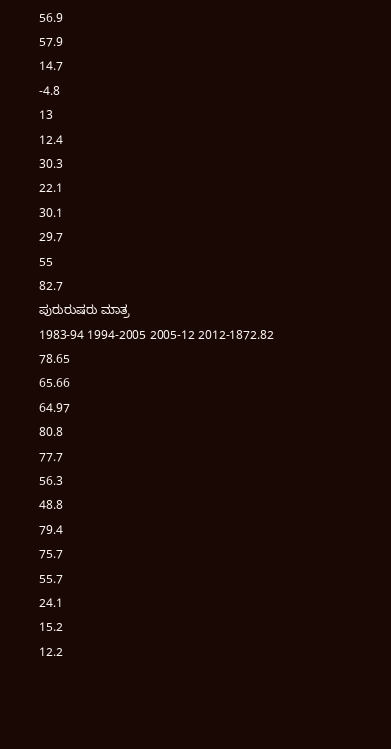56.9
57.9
14.7
-4.8
13
12.4
30.3
22.1
30.1
29.7
55
82.7
ಪುರುರುಷರು ಮಾತ್ರ
1983-94 1994-2005 2005-12 2012-1872.82
78.65
65.66
64.97
80.8
77.7
56.3
48.8
79.4
75.7
55.7
24.1
15.2
12.2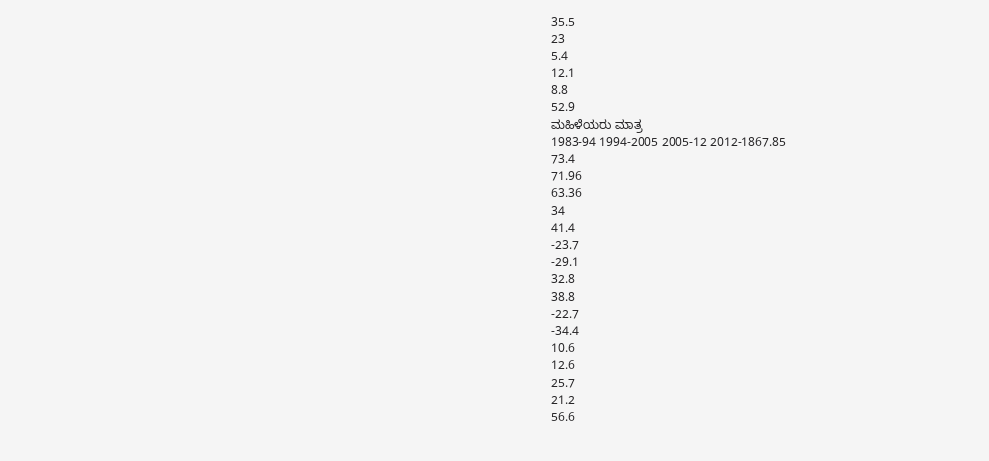35.5
23
5.4
12.1
8.8
52.9
ಮಹಿಳೆಯರು ಮಾತ್ರ
1983-94 1994-2005 2005-12 2012-1867.85
73.4
71.96
63.36
34
41.4
-23.7
-29.1
32.8
38.8
-22.7
-34.4
10.6
12.6
25.7
21.2
56.6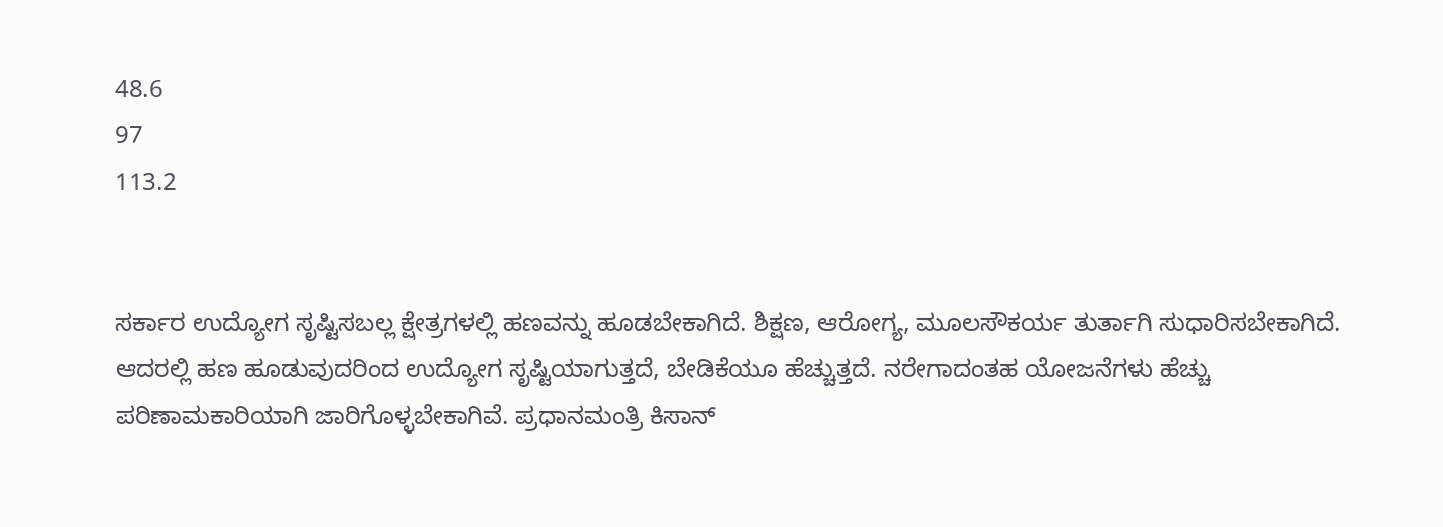48.6
97
113.2


ಸರ್ಕಾರ ಉದ್ಯೋಗ ಸೃಷ್ಟಿಸಬಲ್ಲ ಕ್ಷೇತ್ರಗಳಲ್ಲಿ ಹಣವನ್ನು ಹೂಡಬೇಕಾಗಿದೆ. ಶಿಕ್ಷಣ, ಆರೋಗ್ಯ, ಮೂಲಸೌಕರ್ಯ ತುರ್ತಾಗಿ ಸುಧಾರಿಸಬೇಕಾಗಿದೆ. ಆದರಲ್ಲಿ ಹಣ ಹೂಡುವುದರಿಂದ ಉದ್ಯೋಗ ಸೃಷ್ಟಿಯಾಗುತ್ತದೆ, ಬೇಡಿಕೆಯೂ ಹೆಚ್ಚುತ್ತದೆ. ನರೇಗಾದಂತಹ ಯೋಜನೆಗಳು ಹೆಚ್ಚು ಪರಿಣಾಮಕಾರಿಯಾಗಿ ಜಾರಿಗೊಳ್ಳಬೇಕಾಗಿವೆ. ಪ್ರಧಾನಮಂತ್ರಿ ಕಿಸಾನ್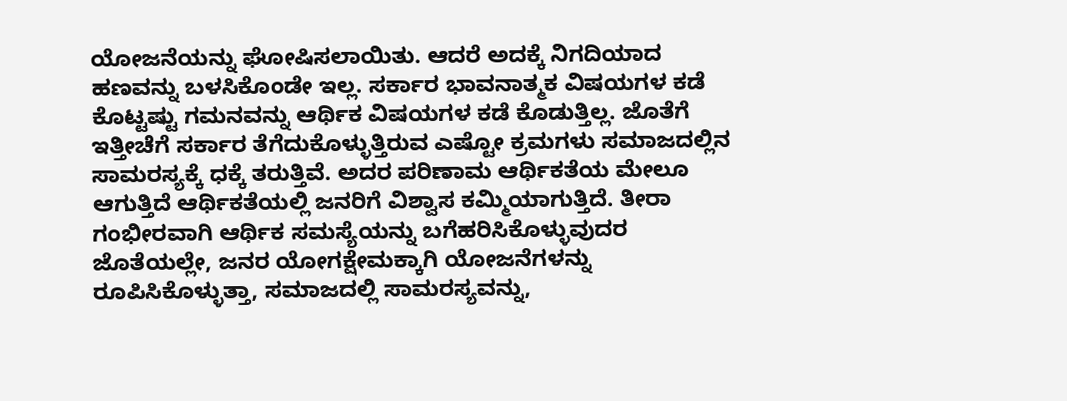ಯೋಜನೆಯನ್ನು ಘೋಷಿಸಲಾಯಿತು. ಆದರೆ ಅದಕ್ಕೆ ನಿಗದಿಯಾದ ಹಣವನ್ನು ಬಳಸಿಕೊಂಡೇ ಇಲ್ಲ. ಸರ್ಕಾರ ಭಾವನಾತ್ಮಕ ವಿಷಯಗಳ ಕಡೆ ಕೊಟ್ಟಷ್ಟು ಗಮನವನ್ನು ಆರ್ಥಿಕ ವಿಷಯಗಳ ಕಡೆ ಕೊಡುತ್ತಿಲ್ಲ. ಜೊತೆಗೆ ಇತ್ತೀಚೆಗೆ ಸರ್ಕಾರ ತೆಗೆದುಕೊಳ್ಳುತ್ತಿರುವ ಎಷ್ಟೋ ಕ್ರಮಗಳು ಸಮಾಜದಲ್ಲಿನ ಸಾಮರಸ್ಯಕ್ಕೆ ಧಕ್ಕೆ ತರುತ್ತಿವೆ. ಅದರ ಪರಿಣಾಮ ಆರ್ಥಿಕತೆಯ ಮೇಲೂ ಆಗುತ್ತಿದೆ ಆರ್ಥಿಕತೆಯಲ್ಲಿ ಜನರಿಗೆ ವಿಶ್ವಾಸ ಕಮ್ಮಿಯಾಗುತ್ತಿದೆ. ತೀರಾ ಗಂಭೀರವಾಗಿ ಆರ್ಥಿಕ ಸಮಸ್ಯೆಯನ್ನು ಬಗೆಹರಿಸಿಕೊಳ್ಳುವುದರ ಜೊತೆಯಲ್ಲೇ, ಜನರ ಯೋಗಕ್ಷೇಮಕ್ಕಾಗಿ ಯೋಜನೆಗಳನ್ನು ರೂಪಿಸಿಕೊಳ್ಳುತ್ತಾ, ಸಮಾಜದಲ್ಲಿ ಸಾಮರಸ್ಯವನ್ನು,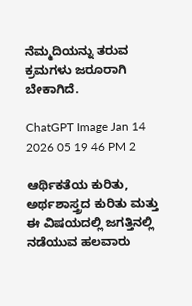ನೆಮ್ಮದಿಯನ್ನು ತರುವ ಕ್ರಮಗಳು ಜರೂರಾಗಿ ಬೇಕಾಗಿದೆ.

ChatGPT Image Jan 14 2026 05 19 46 PM 2

ಆರ್ಥಿಕತೆಯ ಕುರಿತು, ಅರ್ಥಶಾಸ್ತ್ರದ ಕುರಿತು ಮತ್ತು ಈ ವಿಷಯದಲ್ಲಿ ಜಗತ್ತಿನಲ್ಲಿ ನಡೆಯುವ ಹಲವಾರು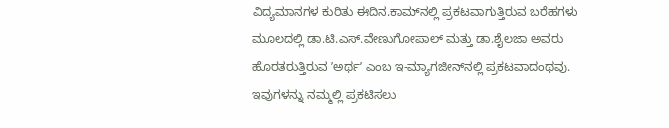ವಿದ್ಯಮಾನಗಳ ಕುರಿತು ಈದಿನ.ಕಾಮ್‌ನಲ್ಲಿ ಪ್ರಕಟವಾಗುತ್ತಿರುವ ಬರೆಹಗಳು ಮೂಲದಲ್ಲಿ ಡಾ.ಟಿ.ಎಸ್.ವೇಣುಗೋಪಾಲ್‌ ಮತ್ತು ಡಾ.ಶೈಲಜಾ ಅವರು ಹೊರತರುತ್ತಿರುವ ʼಅರ್ಥʼ ಎಂಬ ಇ-ಮ್ಯಾಗಜೀನ್‌ನಲ್ಲಿ ಪ್ರಕಟವಾದಂಥವು. ಇವುಗಳನ್ನು ನಮ್ಮಲ್ಲಿ ಪ್ರಕಟಿಸಲು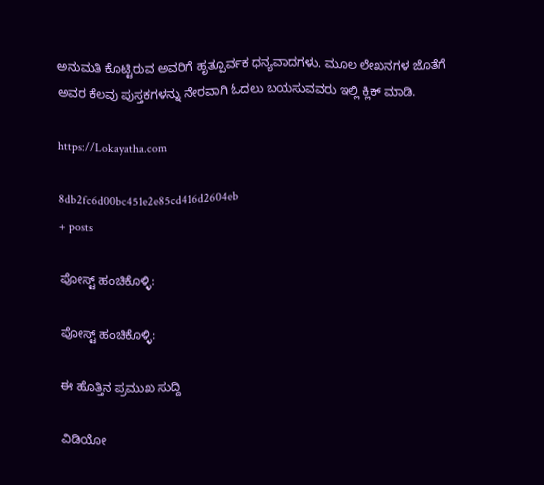ಅನುಮತಿ ಕೊಟ್ಟಿರುವ ಅವರಿಗೆ ಹೃತ್ಪೂರ್ವಕ ಧನ್ಯವಾದಗಳು. ಮೂಲ ಲೇಖನಗಳ ಜೊತೆಗೆ ಅವರ ಕೆಲವು ಪುಸ್ತಕಗಳನ್ನು ನೇರವಾಗಿ ಓದಲು ಬಯಸುವವರು ಇಲ್ಲಿ ಕ್ಲಿಕ್ ಮಾಡಿ.

https://Lokayatha.com

8db2fc6d00bc451e2e85cd416d2604eb
+ posts

ಪೋಸ್ಟ್ ಹಂಚಿಕೊಳ್ಳಿ:

ಪೋಸ್ಟ್ ಹಂಚಿಕೊಳ್ಳಿ:

ಈ ಹೊತ್ತಿನ ಪ್ರಮುಖ ಸುದ್ದಿ

ವಿಡಿಯೋ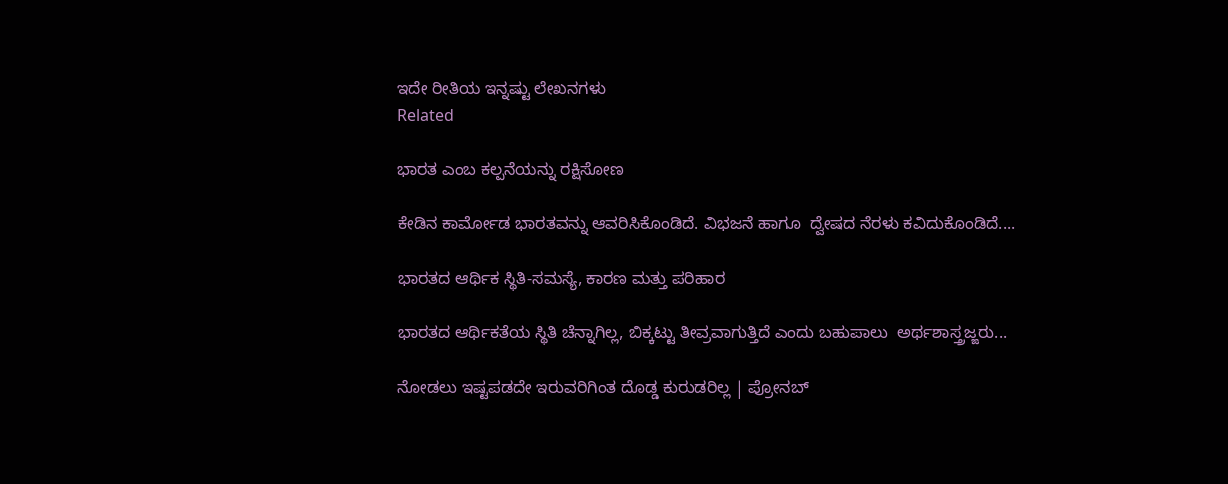ಇದೇ ರೀತಿಯ ಇನ್ನಷ್ಟು ಲೇಖನಗಳು
Related

ಭಾರತ ಎಂಬ ಕಲ್ಪನೆಯನ್ನು ರಕ್ಷಿಸೋಣ

ಕೇಡಿನ ಕಾರ್ಮೋಡ ಭಾರತವನ್ನು ಆವರಿಸಿಕೊಂಡಿದೆ. ವಿಭಜನೆ ಹಾಗೂ  ದ್ವೇಷದ ನೆರಳು ಕವಿದುಕೊಂಡಿದೆ....

ಭಾರತದ ಆರ್ಥಿಕ ಸ್ಥಿತಿ-ಸಮಸ್ಯೆ, ಕಾರಣ ಮತ್ತು ಪರಿಹಾರ

ಭಾರತದ ಆರ್ಥಿಕತೆಯ ಸ್ಥಿತಿ ಚೆನ್ನಾಗಿಲ್ಲ, ಬಿಕ್ಕಟ್ಟು ತೀವ್ರವಾಗುತ್ತಿದೆ ಎಂದು ಬಹುಪಾಲು  ಅರ್ಥಶಾಸ್ತ್ರಜ್ಙರು...

ನೋಡಲು ಇಷ್ಟಪಡದೇ ಇರುವರಿಗಿಂತ ದೊಡ್ಡ ಕುರುಡರಿಲ್ಲ | ಪ್ರೋನಬ್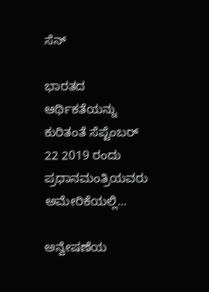ಸೆನ್

ಭಾರತದ ಆರ್ಥಿಕತೆಯನ್ನು ಕುರಿತಂತೆ ಸೆಪ್ಟೆಂಬರ್ 22 2019 ರಂದು ಪ್ರಧಾನಮಂತ್ರಿಯವರು ಅಮೇರಿಕೆಯಲ್ಲಿ...

ಅನ್ವೇಷಣೆಯ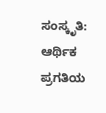ಸಂಸ್ಕೃತಿ: ಆರ್ಥಿಕ ಪ್ರಗತಿಯ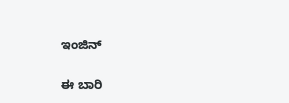ಇಂಜಿನ್‌

ಈ ಬಾರಿ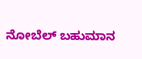ನೋಬೆಲ್ ಬಹುಮಾನ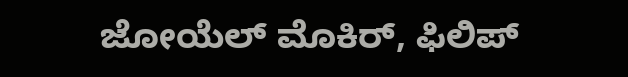ಜೋಯೆಲ್ ಮೊಕಿರ್, ಫಿಲಿಪ್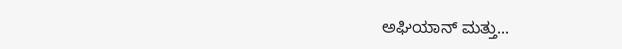ಅಘಿಯಾನ್ ಮತ್ತು...